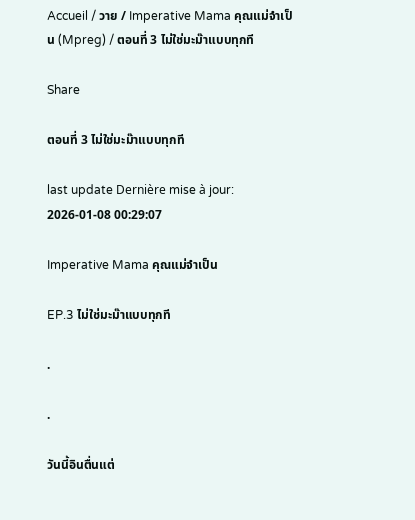Accueil / วาย / Imperative Mama คุณแม่จำเป็น (Mpreg) / ตอนที่ 3 ไม่ใช่มะม๊าแบบทุกที

Share

ตอนที่ 3 ไม่ใช่มะม๊าแบบทุกที

last update Dernière mise à jour: 2026-01-08 00:29:07

Imperative Mama คุณแม่จำเป็น

EP.3 ไม่ใช่มะม๊าแบบทุกที

.

.

วันนี้อินตื่นแต่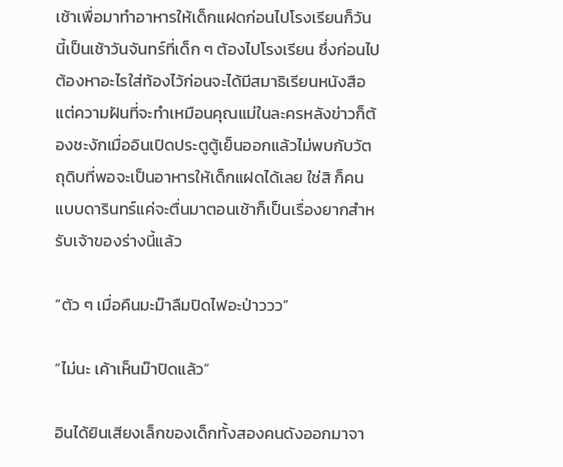เช้าเพื่อมาทำอาหารให้เด็กแฝดก่อนไปโรงเรียนก็วันนี้เป็นเช้าวันจันทร์ที่เด็ก ๆ ต้องไปโรงเรียน ซึ่งก่อนไปต้องหาอะไรใส่ท้องไว้ก่อนจะได้มีสมาธิเรียนหนังสือ แต่ความฝันที่จะทำเหมือนคุณแม่ในละครหลังข่าวก็ต้องชะงักเมื่ออินเปิดประตูตู้เย็นออกแล้วไม่พบกับวัตถุดิบที่พอจะเป็นอาหารให้เด็กแฝดได้เลย ใช่สิ ก็คนแบบดารินทร์แค่จะตื่นมาตอนเช้าก็เป็นเรื่องยากสำหรับเจ้าของร่างนี้แล้ว

“ตัว ๆ เมื่อคืนมะม๊าลืมปิดไฟอะป่าววว”

“ไม่นะ เค้าเห็นม๊าปิดแล้ว”

อินได้ยินเสียงเล็กของเด็กทั้งสองคนดังออกมาจา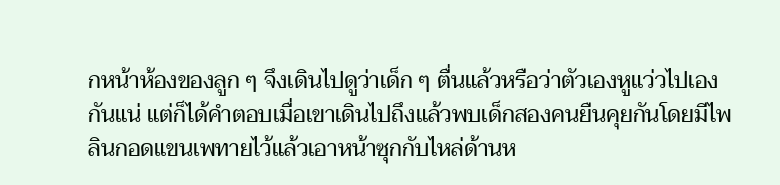กหน้าห้องของลูก ๆ จึงเดินไปดูว่าเด็ก ๆ ตื่นแล้วหรือว่าตัวเองหูแว่วไปเองกันแน่ แต่ก็ได้คำตอบเมื่อเขาเดินไปถึงแล้วพบเด็กสองคนยืนคุยกันโดยมีไพลินกอดแขนเพทายไว้แล้วเอาหน้าซุกกับไหล่ด้านห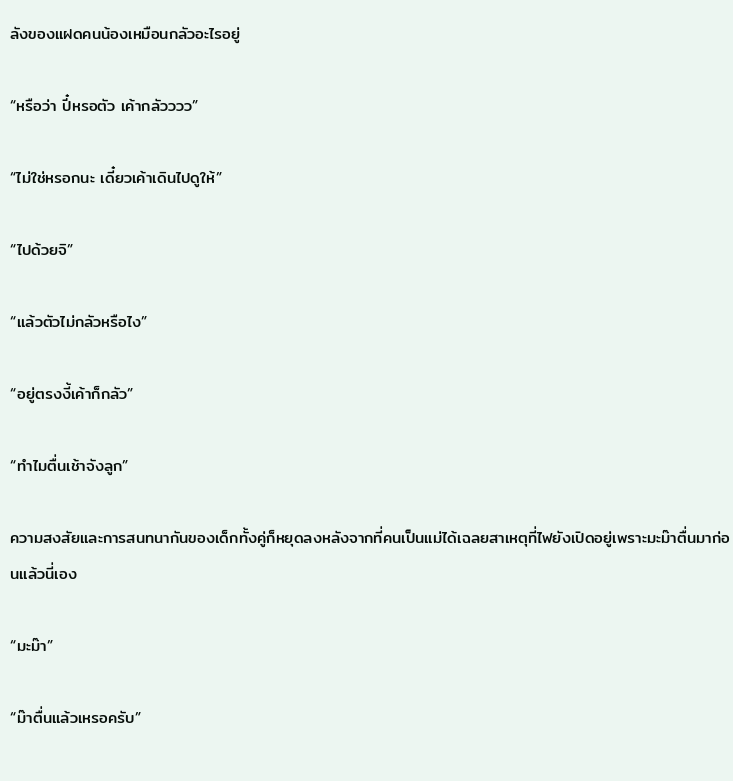ลังของแฝดคนน้องเหมือนกลัวอะไรอยู่

“หรือว่า ปี๋หรอตัว เค้ากลัวววว”

“ไม่ใช่หรอกนะ เดี๋ยวเค้าเดินไปดูให้”

“ไปด้วยจิ”

“แล้วตัวไม่กลัวหรือไง”

“อยู่ตรงงี้เค้าก็กลัว”

“ทำไมตื่นเช้าจังลูก”

ความสงสัยและการสนทนากันของเด็กทั้งคู่ก็หยุดลงหลังจากที่คนเป็นแม่ได้เฉลยสาเหตุที่ไฟยังเปิดอยู่เพราะมะม๊าตื่นมาก่อนแล้วนี่เอง

“มะม๊า”

“ม๊าตื่นแล้วเหรอครับ”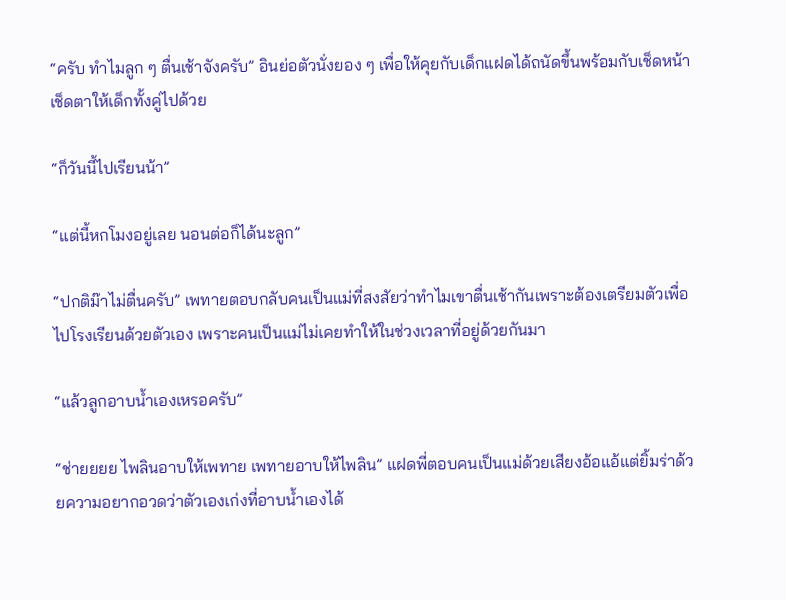“ครับ ทำไมลูก ๆ ตื่นเช้าจังครับ” อินย่อตัวนั่งยอง ๆ เพื่อให้คุยกับเด็กแฝดได้ถนัดขึ้นพร้อมกับเช็ดหน้าเช็ดตาให้เด็กทั้งคู่ไปด้วย

“ก็วันนี้ไปเรียนน้า”

“แต่นี้หกโมงอยู่เลย นอนต่อก็ได้นะลูก”

“ปกติม๊าไม่ตื่นครับ” เพทายตอบกลับคนเป็นแม่ที่สงสัยว่าทำไมเขาตื่นเช้ากันเพราะต้องเตรียมตัวเพื่อไปโรงเรียนด้วยตัวเอง เพราะคนเป็นแม่ไม่เคยทำให้ในช่วงเวลาที่อยู่ด้วยกันมา

“แล้วลูกอาบน้ำเองเหรอครับ”

“ช่ายยยย ไพลินอาบให้เพทาย เพทายอาบให้ไพลิน” แฝดพี่ตอบคนเป็นแม่ด้วยเสียงอ้อแอ้แต่ยิ้มร่าด้วยความอยากอวดว่าตัวเองเก่งที่อาบน้ำเองได้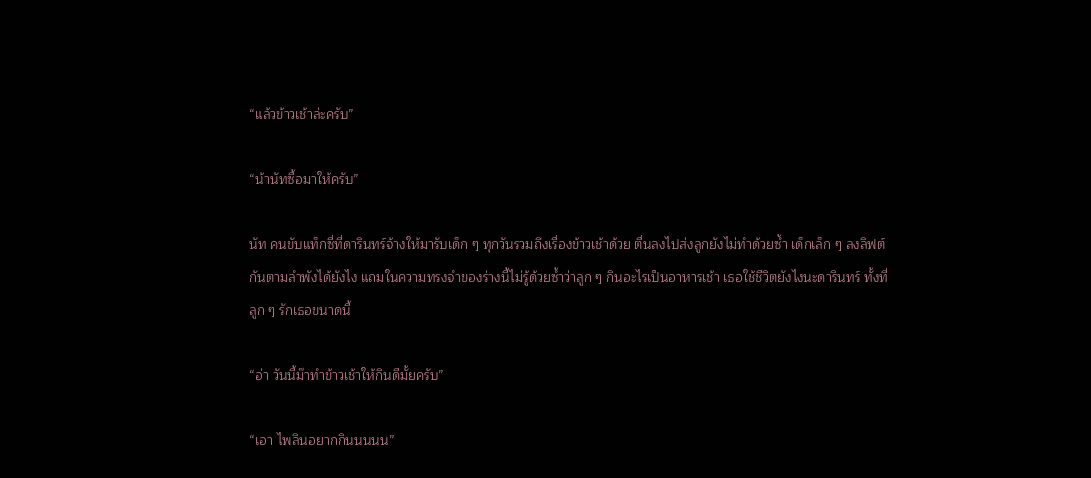“แล้วข้าวเช้าล่ะครับ”

“น้านัทซื้อมาให้ครับ”

นัท คนขับแท็กซี่ที่ดารินทร์จ้างให้มารับเด็ก ๆ ทุกวันรวมถึงเรื่องข้าวเช้าด้วย ตื่นลงไปส่งลูกยังไม่ทำด้วยซ้ำ เด็กเล็ก ๆ ลงลิฟต์กันตามลำพังได้ยังไง แถมในความทรงจำของร่างนี้ไม่รู้ด้วยซ้ำว่าลูก ๆ กินอะไรเป็นอาหารเช้า เธอใช้ชีวิตยังไงนะดารินทร์ ทั้งที่ลูก ๆ รักเธอขนาดนี้

“อ่า วันนี้ม๊าทำข้าวเช้าให้กินดีมั้ยครับ”

“เอา ไพลินอยากกินนนนน”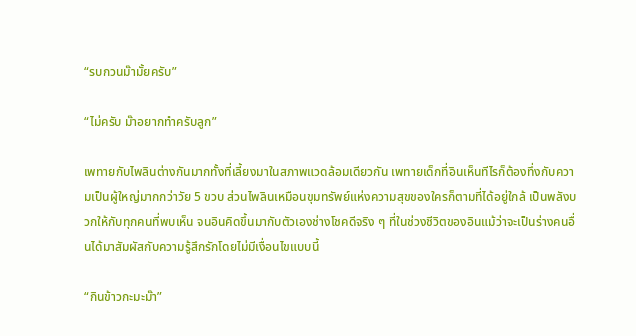“รบกวนม๊ามั้ยครับ”

“ไม่ครับ ม๊าอยากทำครับลูก”

เพทายกับไพลินต่างกันมากทั้งที่เลี้ยงมาในสภาพแวดล้อมเดียวกัน เพทายเด็กที่อินเห็นทีไรก็ต้องทึ่งกับความเป็นผู้ใหญ่มากกว่าวัย 5 ขวบ ส่วนไพลินเหมือนขุมทรัพย์แห่งความสุขของใครก็ตามที่ได้อยู่ใกล้ เป็นพลังบวกให้กับทุกคนที่พบเห็น จนอินคิดขึ้นมากับตัวเองช่างโชคดีจริง ๆ ที่ในช่วงชีวิตของอินแม้ว่าจะเป็นร่างคนอื่นได้มาสัมผัสกับความรู้สึกรักโดยไม่มีเงื่อนไขแบบนี้

“กินข้าวกะมะม๊า”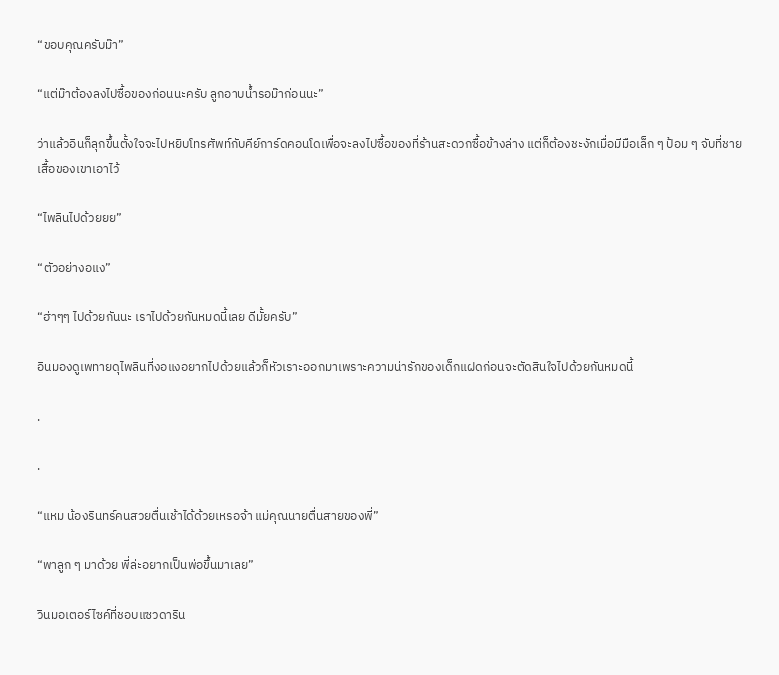“ขอบคุณครับม๊า”

“แต่ม๊าต้องลงไปซื้อของก่อนนะครับ ลูกอาบน้ำรอม๊าก่อนนะ”

ว่าแล้วอินก็ลุกขึ้นตั้งใจจะไปหยิบโทรศัพท์กับคีย์การ์ดคอนโดเพื่อจะลงไปซื้อของที่ร้านสะดวกซื้อข้างล่าง แต่ก็ต้องชะงักเมื่อมีมือเล็ก ๆ ป้อม ๆ จับที่ชายเสื้อของเขาเอาไว้

“ไพลินไปด้วยยย”

“ตัวอย่างอแง”

“ฮ่าๆๆ ไปด้วยกันนะ เราไปด้วยกันหมดนี้เลย ดีมั้ยครับ”

อินมองดูเพทายดุไพลินที่งอแงอยากไปด้วยแล้วก็หัวเราะออกมาเพราะความน่ารักของเด็กแฝดก่อนจะตัดสินใจไปด้วยกันหมดนี้

.

.

“แหม น้องรินทร์คนสวยตื่นเช้าได้ด้วยเหรอจ้า แม่คุณนายตื่นสายของพี่”

“พาลูก ๆ มาด้วย พี่ล่ะอยากเป็นพ่อขึ้นมาเลย”

วินมอเตอร์ไซค์ที่ชอบแซวดาริน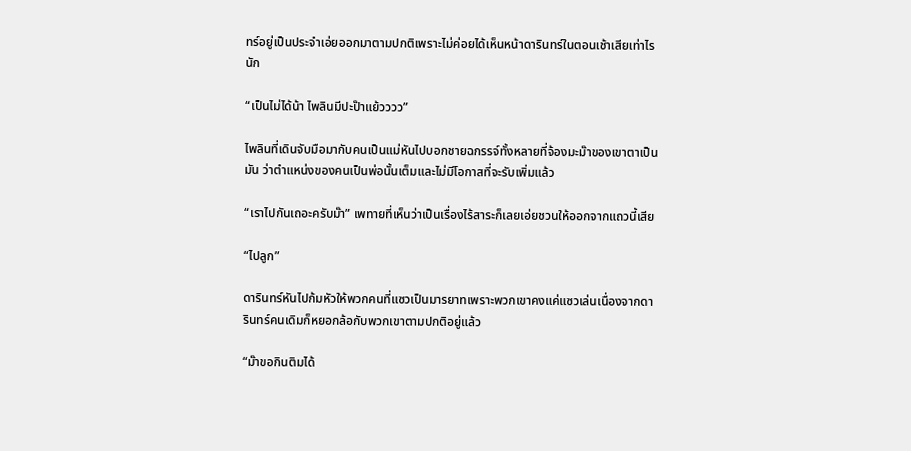ทร์อยู่เป็นประจำเอ่ยออกมาตามปกติเพราะไม่ค่อยได้เห็นหน้าดารินทร์ในตอนเช้าเสียเท่าไรนัก

“เป็นไม่ได้น้า ไพลินมีปะป๊าแย้วววว”

ไพลินที่เดินจับมือมากับคนเป็นแม่หันไปบอกชายฉกรรจ์ทั้งหลายที่จ้องมะม๊าของเขาตาเป็นมัน ว่าตำแหน่งของคนเป็นพ่อนั้นเต็มและไม่มีโอกาสที่จะรับเพิ่มแล้ว

“เราไปกันเถอะครับม๊า” เพทายที่เห็นว่าเป็นเรื่องไร้สาระก็เลยเอ่ยชวนให้ออกจากแถวนี้เสีย

“ไปลูก”

ดารินทร์หันไปก้มหัวให้พวกคนที่แซวเป็นมารยาทเพราะพวกเขาคงแค่แซวเล่นเนื่องจากดารินทร์คนเดิมก็หยอกล้อกับพวกเขาตามปกติอยู่แล้ว

“ม๊าขอกินติมได้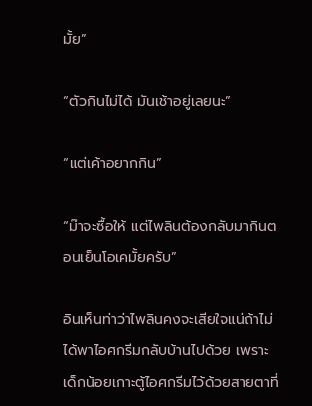มั้ย”

“ตัวกินไม่ได้ มันเช้าอยู่เลยนะ”

“แต่เค้าอยากกิน”

“ม๊าจะซื้อให้ แต่ไพลินต้องกลับมากินตอนเย็นโอเคมั้ยครับ”

อินเห็นท่าว่าไพลินคงจะเสียใจแน่ถ้าไม่ได้พาไอศกรีมกลับบ้านไปด้วย เพราะเด็กน้อยเกาะตู้ไอศกรีมไว้ด้วยสายตาที่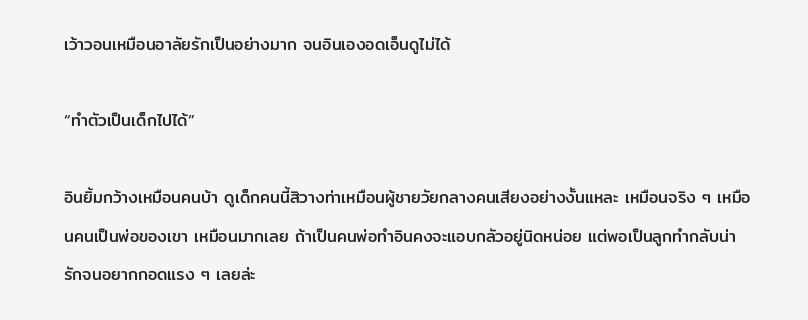เว้าวอนเหมือนอาลัยรักเป็นอย่างมาก จนอินเองอดเอ็นดูไม่ได้

“ทำตัวเป็นเด็กไปได้”

อินยิ้มกว้างเหมือนคนบ้า ดูเด็กคนนี้สิวางท่าเหมือนผู้ชายวัยกลางคนเสียงอย่างงั้นแหละ เหมือนจริง ๆ เหมือนคนเป็นพ่อของเขา เหมือนมากเลย ถ้าเป็นคนพ่อทำอินคงจะแอบกลัวอยู่นิดหน่อย แต่พอเป็นลูกทำกลับน่ารักจนอยากกอดแรง ๆ เลยล่ะ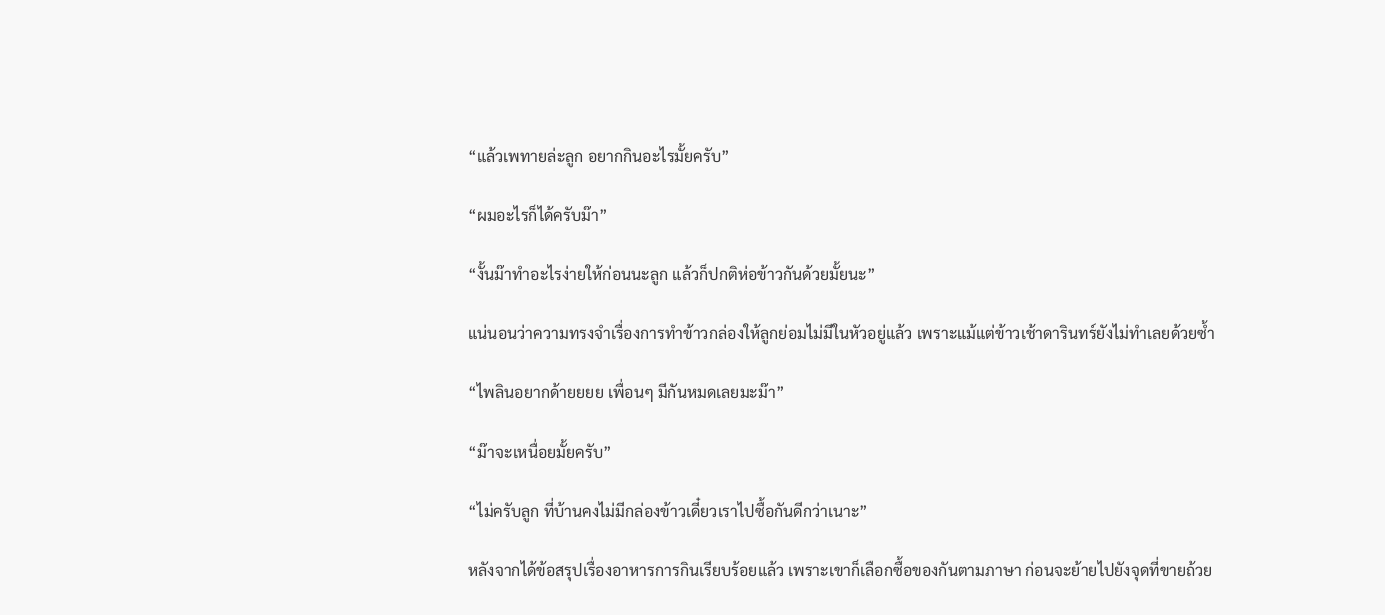“แล้วเพทายล่ะลูก อยากกินอะไรมั้ยครับ”

“ผมอะไรก็ได้ครับม๊า”

“งั้นม๊าทำอะไรง่ายให้ก่อนนะลูก แล้วก็ปกติห่อข้าวกันด้วยมั้ยนะ”

แน่นอนว่าความทรงจำเรื่องการทำข้าวกล่องให้ลูกย่อมไม่มีในหัวอยู่แล้ว เพราะแม้แต่ข้าวเช้าดารินทร์ยังไม่ทำเลยด้วยซ้ำ

“ไพลินอยากด้ายยยย เพื่อนๆ มีกันหมดเลยมะม๊า”

“ม๊าจะเหนื่อยมั้ยครับ”

“ไม่ครับลูก ที่บ้านคงไม่มีกล่องข้าวเดี๋ยวเราไปซื้อกันดีกว่าเนาะ”

หลังจากได้ข้อสรุปเรื่องอาหารการกินเรียบร้อยแล้ว เพราะเขาก็เลือกซื้อของกันตามภาษา ก่อนจะย้ายไปยังจุดที่ขายถ้วย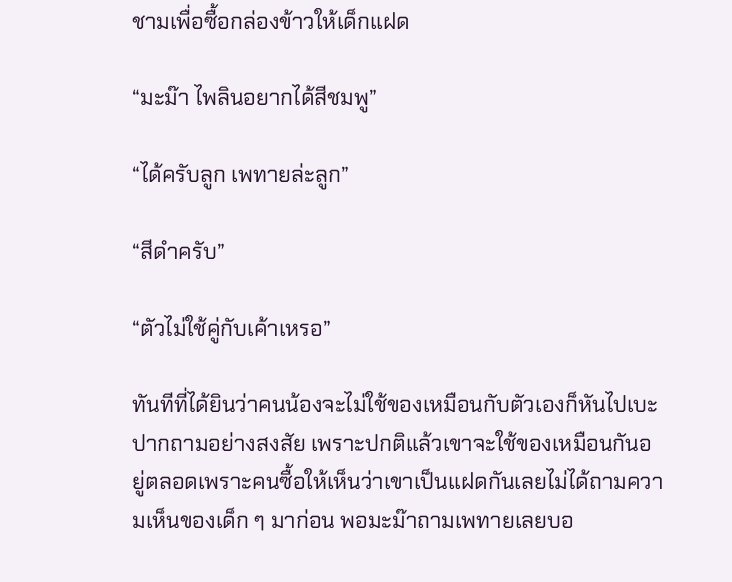ชามเพื่อซื้อกล่องข้าวให้เด็กแฝด

“มะม๊า ไพลินอยากได้สีชมพู”

“ได้ครับลูก เพทายล่ะลูก”

“สีดำครับ”

“ตัวไม่ใช้คู่กับเค้าเหรอ”

ทันทีที่ได้ยินว่าคนน้องจะไม่ใช้ของเหมือนกับตัวเองก็หันไปเบะปากถามอย่างสงสัย เพราะปกติแล้วเขาจะใช้ของเหมือนกันอยู่ตลอดเพราะคนซื้อให้เห็นว่าเขาเป็นแฝดกันเลยไม่ได้ถามความเห็นของเด็ก ๆ มาก่อน พอมะม๊าถามเพทายเลยบอ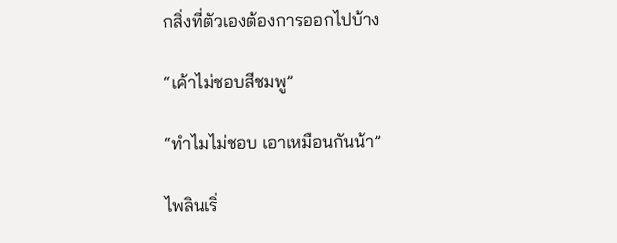กสิ่งที่ตัวเองต้องการออกไปบ้าง

“เค้าไม่ชอบสีชมพู”

“ทำไมไม่ชอบ เอาเหมือนกันน้า”

ไพลินเริ่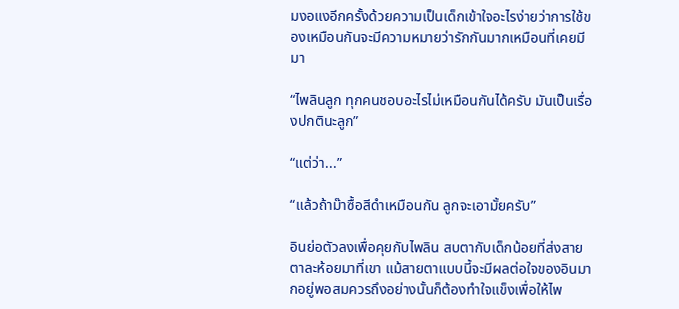มงอแงอีกครั้งด้วยความเป็นเด็กเข้าใจอะไรง่ายว่าการใช้ของเหมือนกันจะมีความหมายว่ารักกันมากเหมือนที่เคยมีมา

“ไพลินลูก ทุกคนชอบอะไรไม่เหมือนกันได้ครับ มันเป็นเรื่องปกตินะลูก”

“แต่ว่า...”

“แล้วถ้าม๊าซื้อสีดำเหมือนกัน ลูกจะเอามั้ยครับ”

อินย่อตัวลงเพื่อคุยกับไพลิน สบตากับเด็กน้อยที่ส่งสายตาละห้อยมาที่เขา แม้สายตาแบบนี้จะมีผลต่อใจของอินมากอยู่พอสมควรถึงอย่างนั้นก็ต้องทำใจแข็งเพื่อให้ไพ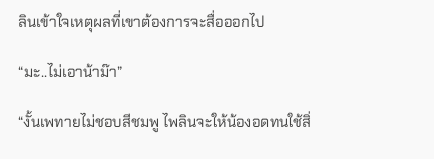ลินเข้าใจเหตุผลที่เขาต้องการจะสื่อออกไป

“มะ..ไม่เอาน้าม๊า”

“งั้นเพทายไม่ชอบสีชมพู ไพลินจะให้น้องอดทนใช้สิ่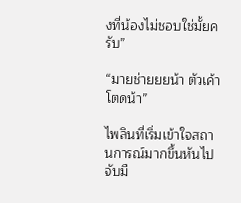งที่น้องไม่ชอบใช่มั้ยครับ”

“มายช่ายยยน้า ตัวเค้าโตดน้า”

ไพลินที่เริ่มเข้าใจสถานการณ์มากขึ้นหันไปจับมื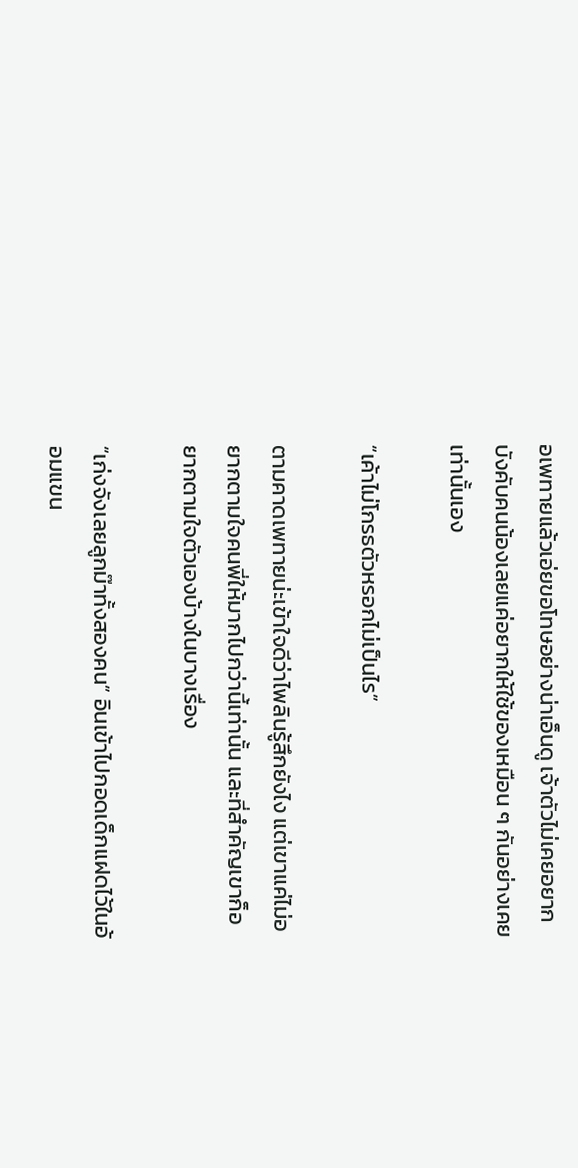อเพทายแล้วเอ่ยขอโทษอย่างน่าเอ็นดู เจ้าตัวไม่เคยอยากบังคับคนน้องเลยแค่อยากให้ใช้ของเหมือน ๆ กันอย่างเคยเท่านั้นเอง

“เค้าไม่โกรธตัวหรอกไม่เป็นไร”

ตามคาดเพทายน่ะเข้าใจดีว่าไพลินรู้สึกยังไง แต่เขาแค่ไม่อยากตามใจคนพี่ให้มากไปกว่านี้เท่านั้น และที่สำคัญเขาก็อยากตามใจตัวเองบ้างในบางเรื่อง

“เก่งจังเลยลูกม๊าทั้งสองคน” อินเข้าไปกอดเด็กแฝดไว้ในอ้อมแขน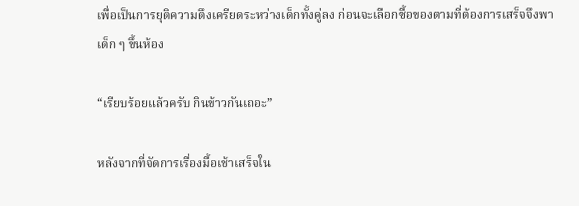เพื่อเป็นการยุติความตึงเครียดระหว่างเด็กทั้งคู่ลง ก่อนจะเลือกซื้อของตามที่ต้องการเสร็จจึงพาเด็ก ๆ ขึ้นห้อง

“เรียบร้อยแล้วครับ กินข้าวกันเถอะ”

หลังจากที่จัดการเรื่องมื้อเช้าเสร็จใน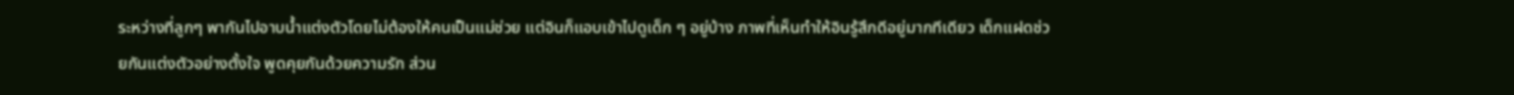ระหว่างที่ลูกๆ พากันไปอาบน้ำแต่งตัวโดยไม่ต้องให้คนเป็นแม่ช่วย แต่อินก็แอบเข้าไปดูเด็ก ๆ อยู่บ้าง ภาพที่เห็นทำให้อินรู้สึกดีอยู่มากทีเดียว เด็กแฝดช่วยกันแต่งตัวอย่างตั้งใจ พูดคุยกันด้วยความรัก ส่วน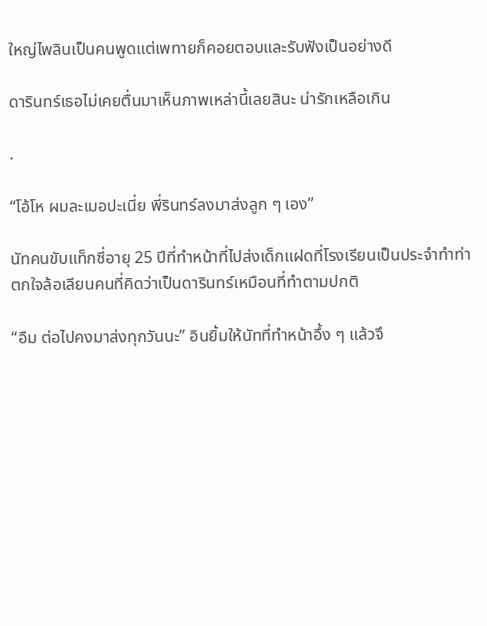ใหญ่ไพลินเป็นคนพูดแต่เพทายก็คอยตอบและรับฟังเป็นอย่างดี

ดารินทร์เธอไม่เคยตื่นมาเห็นภาพเหล่านี้เลยสินะ น่ารักเหลือเกิน

.

“โอ้โห ผมละเมอปะเนี่ย พี่รินทร์ลงมาส่งลูก ๆ เอง”

นัทคนขับแท็กซี่อายุ 25 ปีที่ทำหน้าที่ไปส่งเด็กแฝดที่โรงเรียนเป็นประจำทำท่าตกใจล้อเลียนคนที่คิดว่าเป็นดารินทร์เหมือนที่ทำตามปกติ

“อืม ต่อไปคงมาส่งทุกวันนะ” อินยิ้มให้นัทที่ทำหน้าอึ้ง ๆ แล้วจึ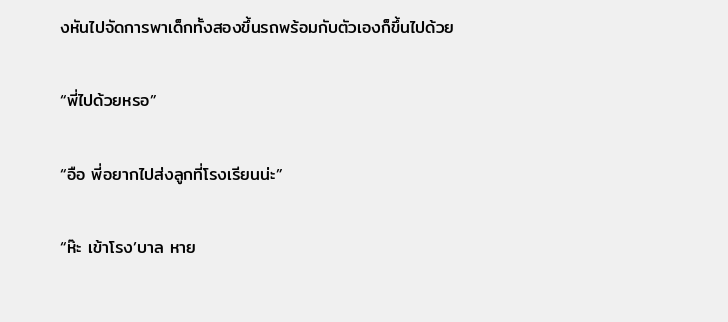งหันไปจัดการพาเด็กทั้งสองขึ้นรถพร้อมกับตัวเองก็ขึ้นไปด้วย

“พี่ไปด้วยหรอ”

“อือ พี่อยากไปส่งลูกที่โรงเรียนน่ะ”

“ห๊ะ เข้าโรง’บาล หาย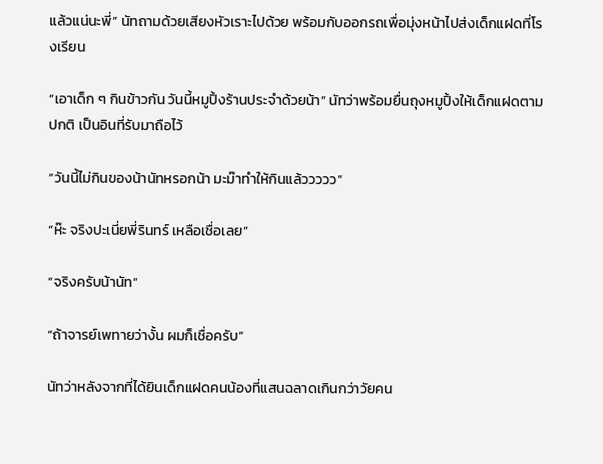แล้วแน่นะพี่” นัทถามด้วยเสียงหัวเราะไปด้วย พร้อมกับออกรถเพื่อมุ่งหน้าไปส่งเด็กแฝดที่โรงเรียน

“เอาเด็ก ๆ กินข้าวกัน วันนี้หมูปิ้งร้านประจำด้วยน้า” นัทว่าพร้อมยื่นถุงหมูปิ้งให้เด็กแฝดตามปกติ เป็นอินที่รับมาถือไว้

“วันนี้ไม่กินของน้านัทหรอกน้า มะม๊าทำให้กินแล้ววววว”

“ห๊ะ จริงปะเนี่ยพี่รินทร์ เหลือเชื่อเลย”

“จริงครับน้านัท”

“ถ้าจารย์เพทายว่างั้น ผมก็เชื่อครับ”

นัทว่าหลังจากที่ได้ยินเด็กแฝดคนน้องที่แสนฉลาดเกินกว่าวัยคน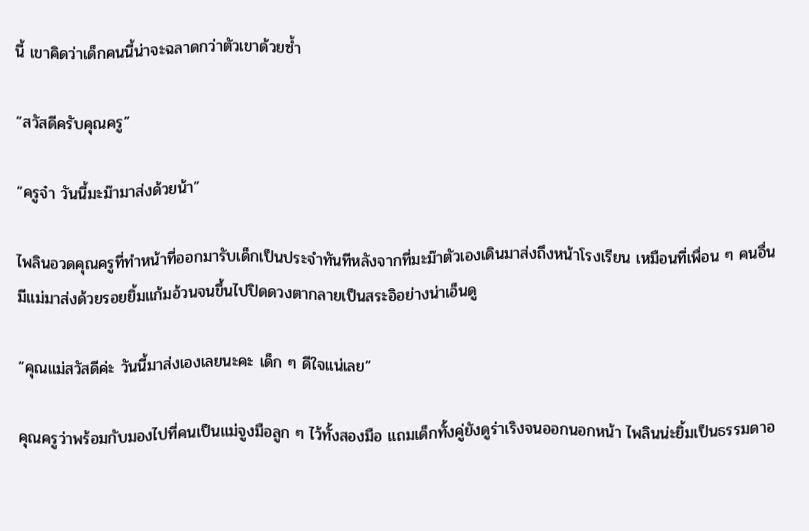นี้ เขาคิดว่าเด็กคนนี้น่าจะฉลาดกว่าตัวเขาด้วยซ้ำ

“สวัสดีครับคุณครู”

“ครูจ๋า วันนี้มะม๊ามาส่งด้วยน้า”

ไพลินอวดคุณครูที่ทำหน้าที่ออกมารับเด็กเป็นประจำทันทีหลังจากที่มะม๊าตัวเองเดินมาส่งถึงหน้าโรงเรียน เหมือนที่เพื่อน ๆ คนอื่นมีแม่มาส่งด้วยรอยยิ้มแก้มอ้วนจนขึ้นไปปิดดวงตากลายเป็นสระอิอย่างน่าเอ็นดู

“คุณแม่สวัสดีค่ะ วันนี้มาส่งเองเลยนะคะ เด็ก ๆ ดีใจแน่เลย”

คุณครูว่าพร้อมกับมองไปที่คนเป็นแม่จูงมือลูก ๆ ไว้ทั้งสองมือ แถมเด็กทั้งคู่ยังดูร่าเริงจนออกนอกหน้า ไพลินน่ะยิ้มเป็นธรรมดาอ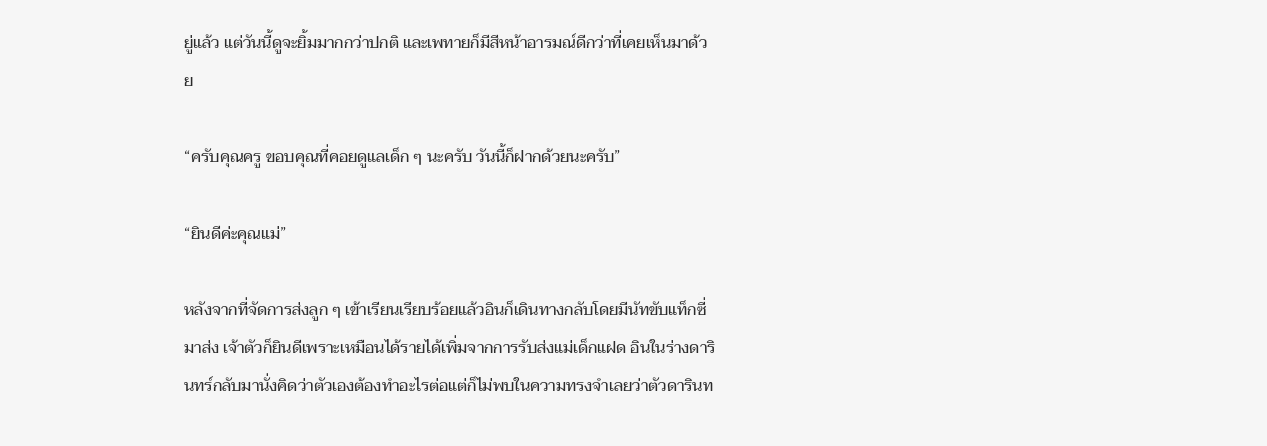ยู่แล้ว แต่วันนี้ดูจะยิ้มมากกว่าปกติ และเพทายก็มีสีหน้าอารมณ์ดีกว่าที่เคยเห็นมาด้วย

“ครับคุณครู ขอบคุณที่คอยดูแลเด็ก ๆ นะครับ วันนี้ก็ฝากด้วยนะครับ”

“ยินดีค่ะคุณแม่”

หลังจากที่จัดการส่งลูก ๆ เข้าเรียนเรียบร้อยแล้วอินก็เดินทางกลับโดยมีนัทขับแท็กซี่มาส่ง เจ้าตัวก็ยินดีเพราะเหมือนได้รายได้เพิ่มจากการรับส่งแม่เด็กแฝด อินในร่างดารินทร์กลับมานั่งคิดว่าตัวเองต้องทำอะไรต่อแต่ก็ไม่พบในความทรงจำเลยว่าตัวดารินท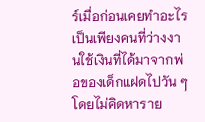ร์เมื่อก่อนเคยทำอะไร เป็นเพียงคนที่ว่างงานใช้เงินที่ได้มาจากพ่อของเด็กแฝดไปวัน ๆ โดยไม่คิดหาราย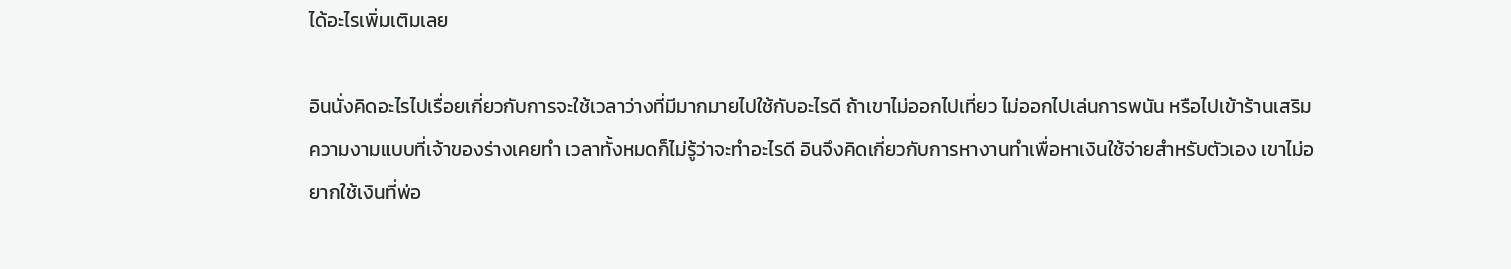ได้อะไรเพิ่มเติมเลย

อินนั่งคิดอะไรไปเรื่อยเกี่ยวกับการจะใช้เวลาว่างที่มีมากมายไปใช้กับอะไรดี ถ้าเขาไม่ออกไปเที่ยว ไม่ออกไปเล่นการพนัน หรือไปเข้าร้านเสริมความงามแบบที่เจ้าของร่างเคยทำ เวลาทั้งหมดก็ไม่รู้ว่าจะทำอะไรดี อินจึงคิดเกี่ยวกับการหางานทำเพื่อหาเงินใช้จ่ายสำหรับตัวเอง เขาไม่อยากใช้เงินที่พ่อ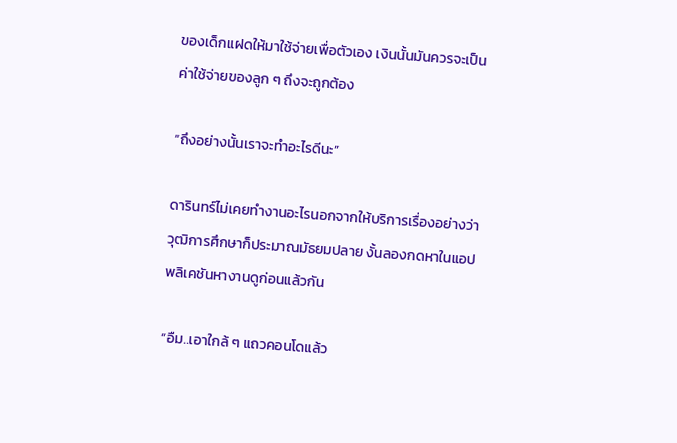ของเด็กแฝดให้มาใช้จ่ายเพื่อตัวเอง เงินนั้นมันควรจะเป็นค่าใช้จ่ายของลูก ๆ ถึงจะถูกต้อง

“ถึงอย่างนั้นเราจะทำอะไรดีนะ”

ดารินทร์ไม่เคยทำงานอะไรนอกจากให้บริการเรื่องอย่างว่า วุฒิการศึกษาก็ประมาณมัธยมปลาย งั้นลองกดหาในแอปพลิเคชันหางานดูก่อนแล้วกัน

“อืม..เอาใกล้ ๆ แถวคอนโดแล้ว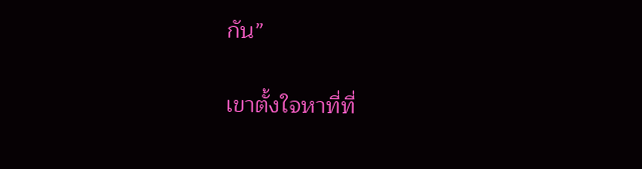กัน”

เขาตั้งใจหาที่ที่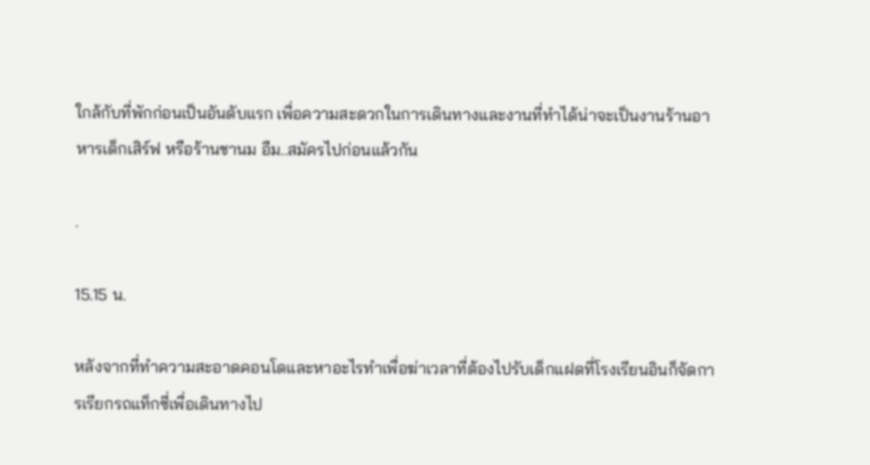ใกล้กับที่พักก่อนเป็นอันดับแรก เพื่อความสะดวกในการเดินทางและงานที่ทำได้น่าจะเป็นงานร้านอาหารเด็กเสิร์ฟ หรือร้านชานม อืม..สมัครไปก่อนแล้วกัน

.

15.15 น.

หลังจากที่ทำความสะอาดคอนโดและหาอะไรทำเพื่อฆ่าเวลาที่ต้องไปรับเด็กแฝดที่โรงเรียนอินก็จัดการเรียกรถแท็กซี่เพื่อเดินทางไป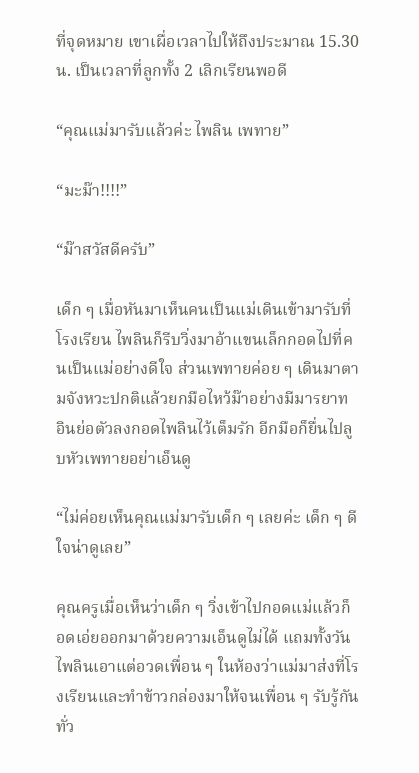ที่จุดหมาย เขาเผื่อเวลาไปให้ถึงประมาณ 15.30 น. เป็นเวลาที่ลูกทั้ง 2 เลิกเรียนพอดี

“คุณแม่มารับแล้วค่ะ ไพลิน เพทาย”

“มะม๊า!!!!”

“ม๊าสวัสดีครับ”

เด็ก ๆ เมื่อหันมาเห็นคนเป็นแม่เดินเข้ามารับที่โรงเรียน ไพลินก็รีบวิ่งมาอ้าแขนเล็กกอดไปที่คนเป็นแม่อย่างดีใจ ส่วนเพทายค่อย ๆ เดินมาตามจังหวะปกติแล้วยกมือไหว้ม๊าอย่างมีมารยาท อินย่อตัวลงกอดไพลินไว้เต็มรัก อีกมือก็ยื่นไปลูบหัวเพทายอย่าเอ็นดู

“ไม่ค่อยเห็นคุณแม่มารับเด็ก ๆ เลยค่ะ เด็ก ๆ ดีใจน่าดูเลย”

คุณครูเมื่อเห็นว่าเด็ก ๆ วิ่งเข้าไปกอดแม่แล้วก็อดเอ่ยออกมาด้วยความเอ็นดูไม่ได้ แถมทั้งวันไพลินเอาแต่อวดเพื่อน ๆ ในห้องว่าแม่มาส่งที่โรงเรียนและทำข้าวกล่องมาให้จนเพื่อน ๆ รับรู้กันทั่ว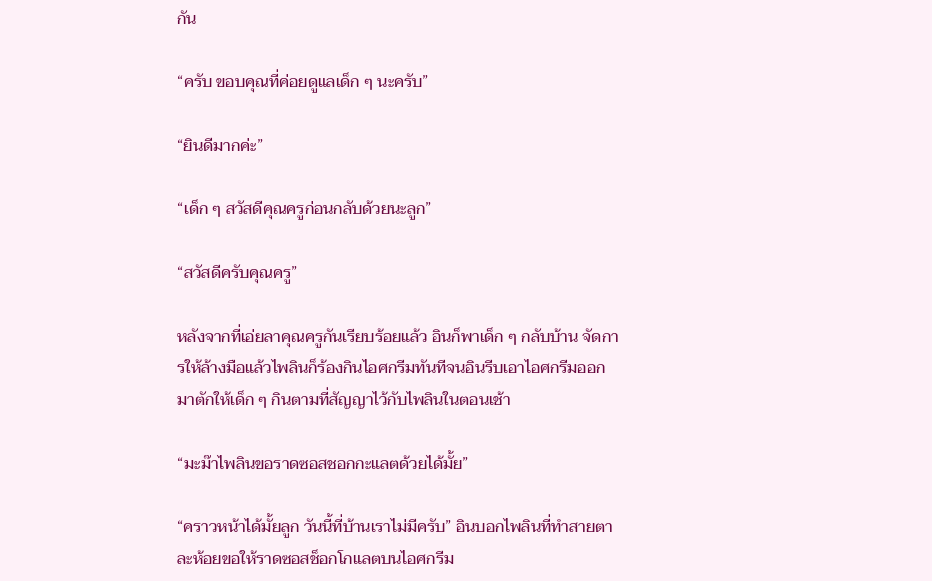กัน

“ครับ ขอบคุณที่ค่อยดูแลเด็ก ๆ นะครับ”

“ยินดีมากค่ะ”

“เด็ก ๆ สวัสดีคุณครูก่อนกลับด้วยนะลูก”

“สวัสดีครับคุณครู”

หลังจากที่เอ่ยลาคุณครูกันเรียบร้อยแล้ว อินก็พาเด็ก ๆ กลับบ้าน จัดการให้ล้างมือแล้วไพลินก็ร้องกินไอศกรีมทันทีจนอินรีบเอาไอศกรีมออกมาตักให้เด็ก ๆ กินตามที่สัญญาไว้กับไพลินในตอนเช้า

“มะม๊าไพลินขอราดซอสชอกกะแลตด้วยได้มั้ย”

“คราวหน้าได้มั้ยลูก วันนี้ที่บ้านเราไม่มีครับ” อินบอกไพลินที่ทำสายตาละห้อยขอให้ราดซอสช็อกโกแลตบนไอศกรีม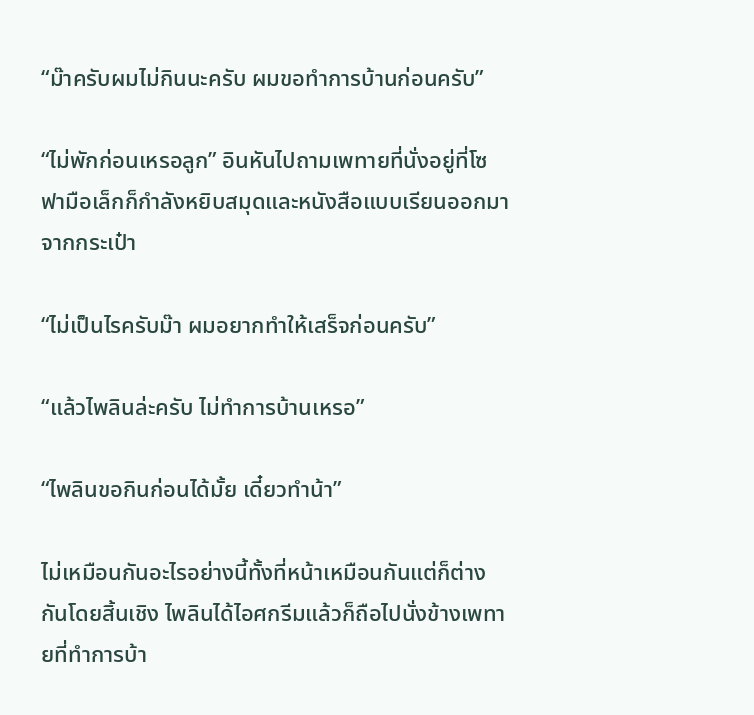“ม๊าครับผมไม่กินนะครับ ผมขอทำการบ้านก่อนครับ”

“ไม่พักก่อนเหรอลูก” อินหันไปถามเพทายที่นั่งอยู่ที่โซฟามือเล็กก็กำลังหยิบสมุดและหนังสือแบบเรียนออกมาจากกระเป๋า

“ไม่เป็นไรครับม๊า ผมอยากทำให้เสร็จก่อนครับ”

“แล้วไพลินล่ะครับ ไม่ทำการบ้านเหรอ”

“ไพลินขอกินก่อนได้มั้ย เดี๋ยวทำน้า”

ไม่เหมือนกันอะไรอย่างนี้ทั้งที่หน้าเหมือนกันแต่ก็ต่างกันโดยสิ้นเชิง ไพลินได้ไอศกรีมแล้วก็ถือไปนั่งข้างเพทายที่ทำการบ้า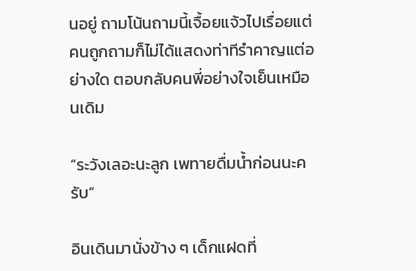นอยู่ ถามโน้นถามนี้เจื้อยแจ้วไปเรื่อยแต่คนถูกถามก็ไม่ได้แสดงท่าทีรำคาญแต่อย่างใด ตอบกลับคนพี่อย่างใจเย็นเหมือนเดิม

“ระวังเลอะนะลูก เพทายดื่มน้ำก่อนนะครับ”

อินเดินมานั่งข้าง ๆ เด็กแฝดที่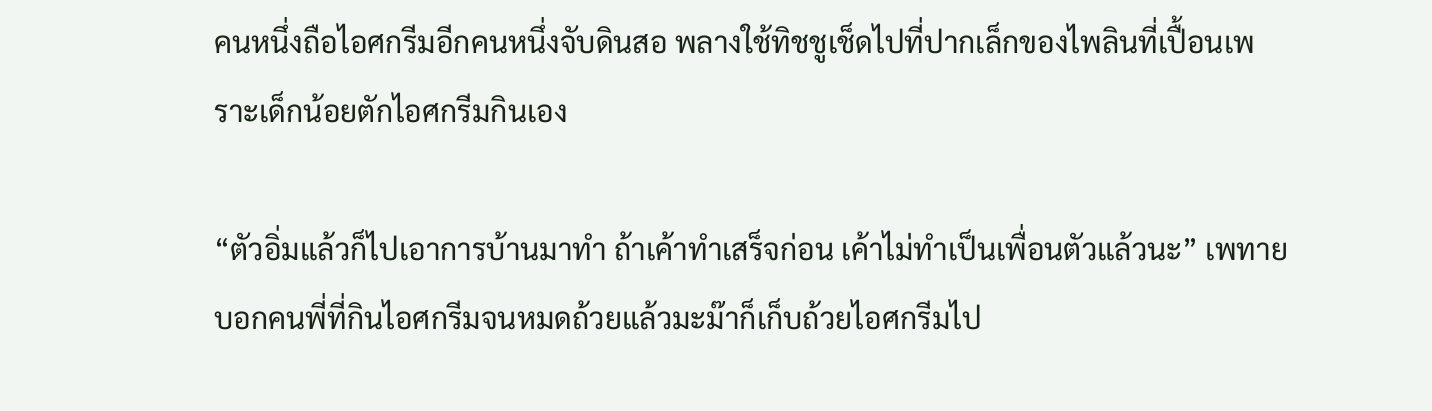คนหนึ่งถือไอศกรีมอีกคนหนึ่งจับดินสอ พลางใช้ทิชชูเช็ดไปที่ปากเล็กของไพลินที่เปื้อนเพราะเด็กน้อยตักไอศกรีมกินเอง

“ตัวอิ่มแล้วก็ไปเอาการบ้านมาทำ ถ้าเค้าทำเสร็จก่อน เค้าไม่ทำเป็นเพื่อนตัวแล้วนะ” เพทายบอกคนพี่ที่กินไอศกรีมจนหมดถ้วยแล้วมะม๊าก็เก็บถ้วยไอศกรีมไป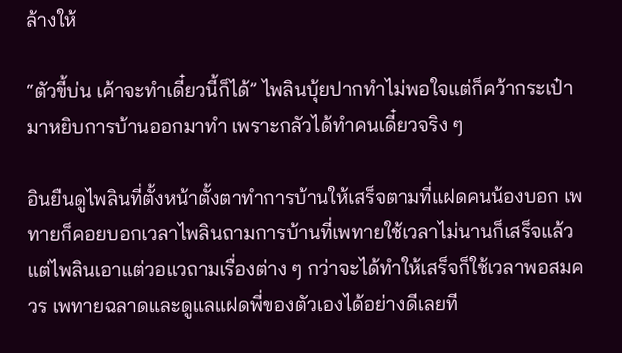ล้างให้

“ตัวขี้บ่น เค้าจะทำเดี๋ยวนี้ก็ได้” ไพลินบุ้ยปากทำไม่พอใจแต่ก็คว้ากระเป๋ามาหยิบการบ้านออกมาทำ เพราะกลัวได้ทำคนเดี๋ยวจริง ๆ

อินยืนดูไพลินที่ตั้งหน้าตั้งตาทำการบ้านให้เสร็จตามที่แฝดคนน้องบอก เพทายก็คอยบอกเวลาไพลินถามการบ้านที่เพทายใช้เวลาไม่นานก็เสร็จแล้วแต่ไพลินเอาแต่วอแวถามเรื่องต่าง ๆ กว่าจะได้ทำให้เสร็จก็ใช้เวลาพอสมควร เพทายฉลาดและดูแลแฝดพี่ของตัวเองได้อย่างดีเลยที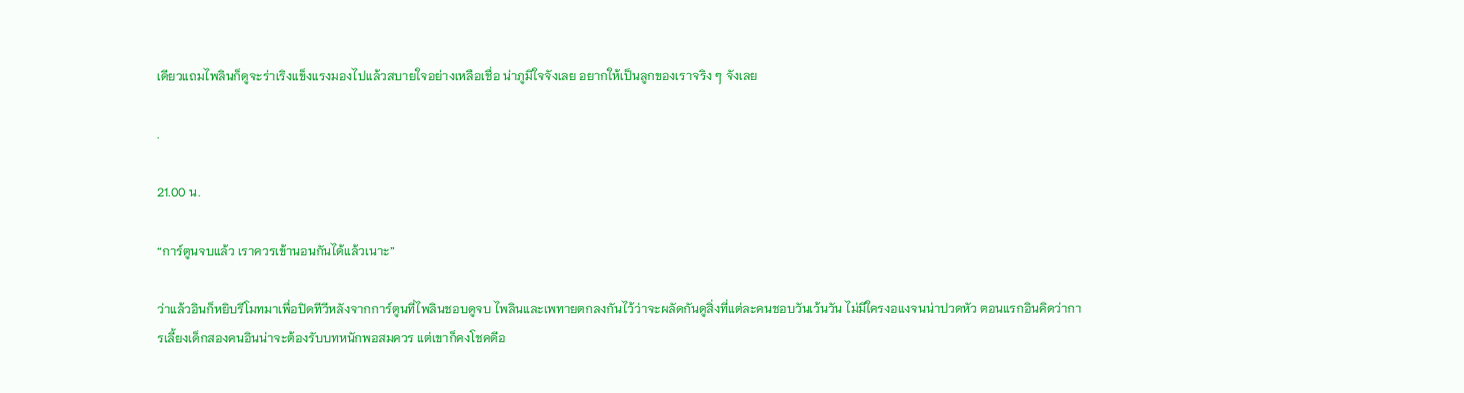เดียวแถมไพลินก็ดูจะร่าเริงแข็งแรงมองไปแล้วสบายใจอย่างเหลือเชื่อ น่าภูมิใจจังเลย อยากให้เป็นลูกของเราจริง ๆ จังเลย

.

21.00 น.

“การ์ตูนจบแล้ว เราควรเข้านอนกันได้แล้วเนาะ”

ว่าแล้วอินก็หยิบรีโมทมาเพื่อปิดทีวีหลังจากการ์ตูนที่ไพลินชอบดูจบ ไพลินและเพทายตกลงกันไว้ว่าจะผลัดกันดูสิ่งที่แต่ละคนชอบวันเว้นวัน ไม่มีใครงอแงจนน่าปวดหัว ตอนแรกอินคิดว่าการเลี้ยงเด็กสองคนอินน่าจะต้องรับบทหนักพอสมควร แต่เขาก็คงโชคดีอ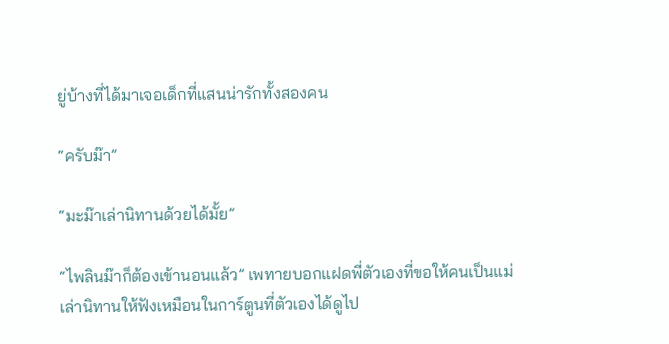ยู่บ้างที่ได้มาเจอเด็กที่แสนน่ารักทั้งสองคน

“ครับม๊า”

“มะม๊าเล่านิทานด้วยได้มั้ย”

“ไพลินม๊าก็ต้องเข้านอนแล้ว” เพทายบอกแฝดพี่ตัวเองที่ขอให้คนเป็นแม่เล่านิทานให้ฟังเหมือนในการ์ตูนที่ตัวเองได้ดูไป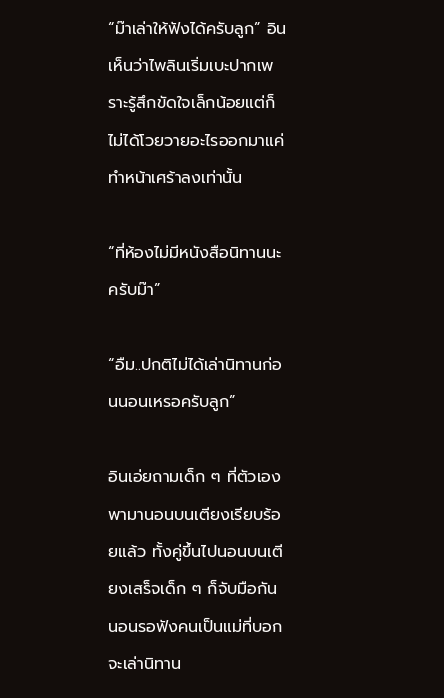“ม๊าเล่าให้ฟังได้ครับลูก” อินเห็นว่าไพลินเริ่มเบะปากเพราะรู้สึกขัดใจเล็กน้อยแต่ก็ไม่ได้โวยวายอะไรออกมาแค่ทำหน้าเศร้าลงเท่านั้น

“ที่ห้องไม่มีหนังสือนิทานนะครับม๊า”

“อืม..ปกติไม่ได้เล่านิทานก่อนนอนเหรอครับลูก”

อินเอ่ยถามเด็ก ๆ ที่ตัวเองพามานอนบนเตียงเรียบร้อยแล้ว ทั้งคู่ขึ้นไปนอนบนเตียงเสร็จเด็ก ๆ ก็จับมือกันนอนรอฟังคนเป็นแม่ที่บอกจะเล่านิทาน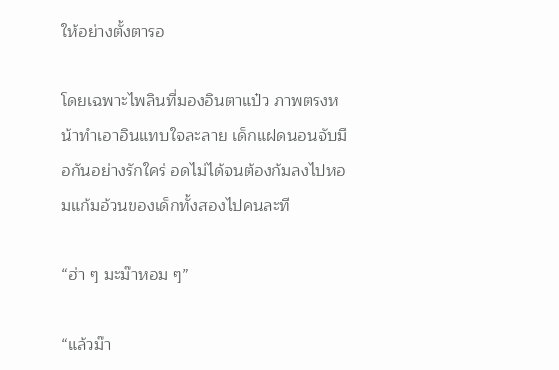ให้อย่างตั้งตารอ

โดยเฉพาะไพลินที่มองอินตาแป๋ว ภาพตรงหน้าทำเอาอินแทบใจละลาย เด็กแฝดนอนจับมือกันอย่างรักใคร่ อดไม่ได้จนต้องก้มลงไปหอมแก้มอ้วนของเด็กทั้งสองไปคนละที

“ฮ่า ๆ มะม๊าหอม ๆ”

“แล้วม๊า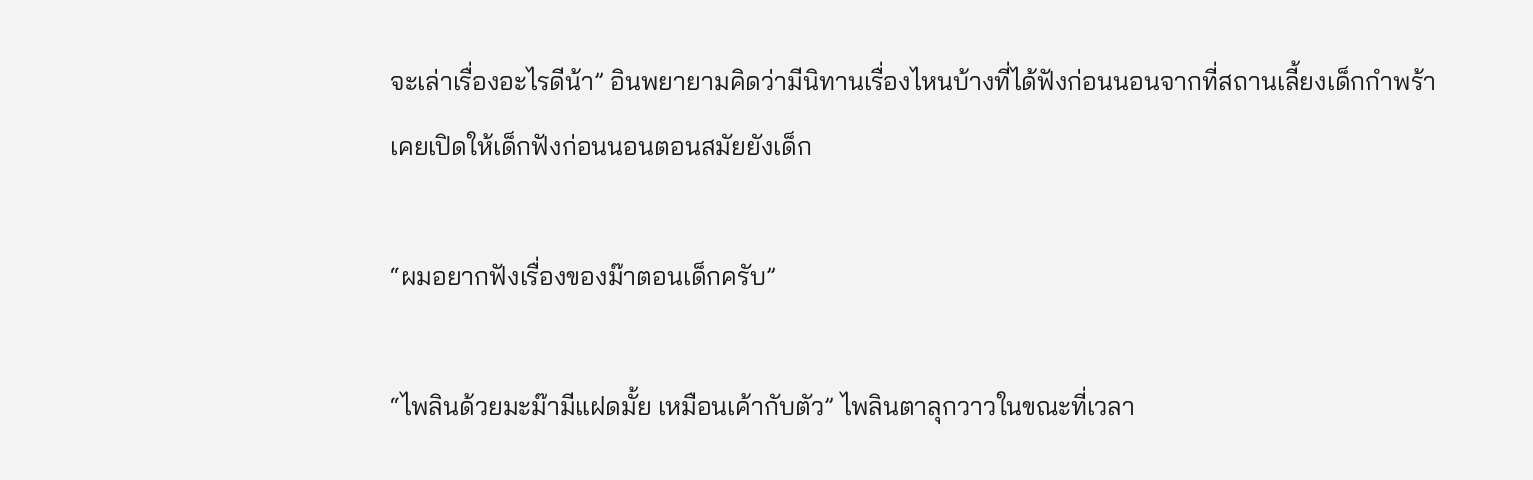จะเล่าเรื่องอะไรดีน้า” อินพยายามคิดว่ามีนิทานเรื่องไหนบ้างที่ได้ฟังก่อนนอนจากที่สถานเลี้ยงเด็กกำพร้าเคยเปิดให้เด็กฟังก่อนนอนตอนสมัยยังเด็ก

“ผมอยากฟังเรื่องของม๊าตอนเด็กครับ”

“ไพลินด้วยมะม๊ามีแฝดมั้ย เหมือนเค้ากับตัว” ไพลินตาลุกวาวในขณะที่เวลา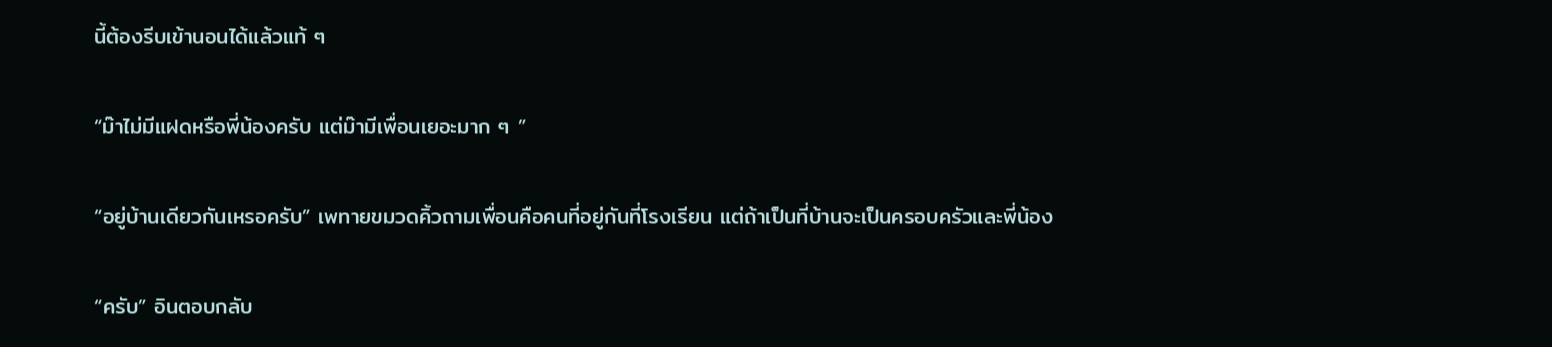นี้ต้องรีบเข้านอนได้แล้วแท้ ๆ

“ม๊าไม่มีแฝดหรือพี่น้องครับ แต่ม๊ามีเพื่อนเยอะมาก ๆ ”

“อยู่บ้านเดียวกันเหรอครับ” เพทายขมวดคิ้วถามเพื่อนคือคนที่อยู่กันที่โรงเรียน แต่ถ้าเป็นที่บ้านจะเป็นครอบครัวและพี่น้อง

“ครับ” อินตอบกลับ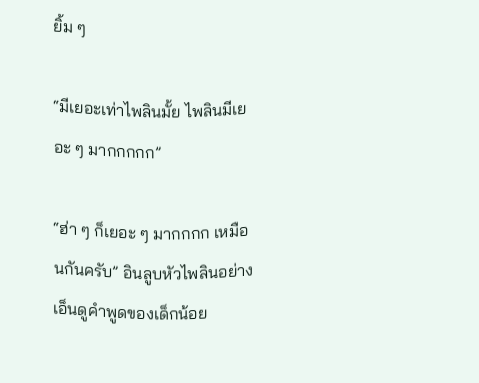ยิ้ม ๆ

“มีเยอะเท่าไพลินมั้ย ไพลินมีเยอะ ๆ มากกกกก”

“ฮ่า ๆ ก็เยอะ ๆ มากกกก เหมือนกันครับ” อินลูบหัวไพลินอย่างเอ็นดูคำพูดของเด็กน้อย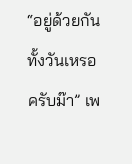“อยู่ด้วยกันทั้งวันเหรอครับม๊า” เพ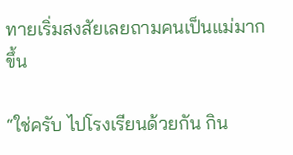ทายเริ่มสงสัยเลยถามคนเป็นแม่มากขึ้น

“ใช่ครับ ไปโรงเรียนด้วยกัน กิน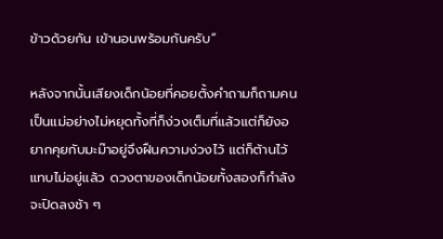ข้าวด้วยกัน เข้านอนพร้อมกันครับ”

หลังจากนั้นเสียงเด็กน้อยที่คอยตั้งคำถามก็ถามคนเป็นแม่อย่างไม่หยุดทั้งที่ก็ง่วงเต็มที่แล้วแต่ก็ยังอยากคุยกับมะม๊าอยู่จึงฝืนความง่วงไว้ แต่ก็ต้านไว้แทบไม่อยู่แล้ว ดวงตาของเด็กน้อยทั้งสองก็กำลังจะปิดลงช้า ๆ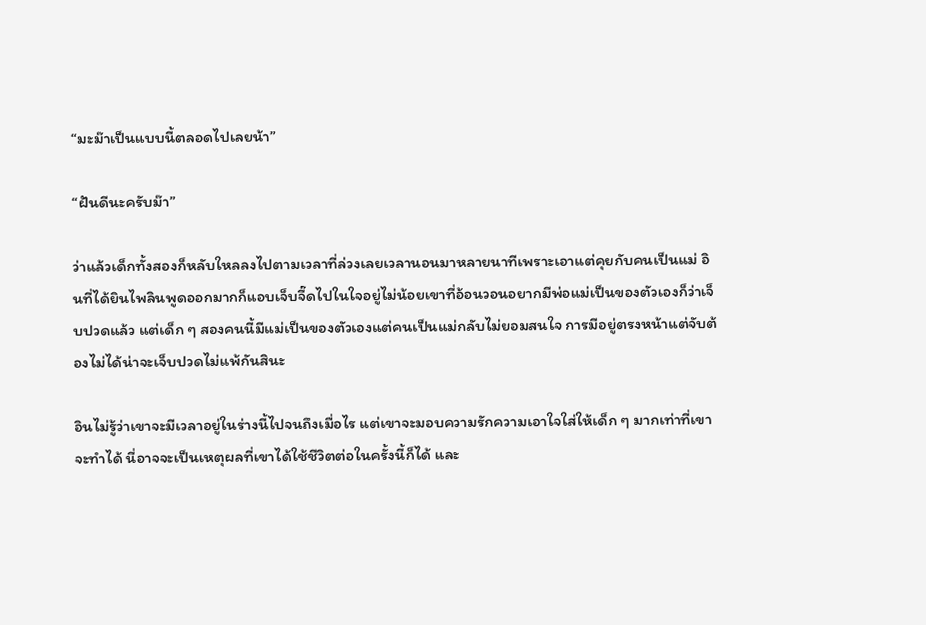“มะม๊าเป็นแบบนี้ตลอดไปเลยน้า”

“ฝันดีนะครับม๊า”

ว่าแล้วเด็กทั้งสองก็หลับใหลลงไปตามเวลาที่ล่วงเลยเวลานอนมาหลายนาทีเพราะเอาแต่คุยกับคนเป็นแม่ อินที่ได้ยินไพลินพูดออกมากก็แอบเจ็บจี๊ดไปในใจอยู่ไม่น้อยเขาที่อ้อนวอนอยากมีพ่อแม่เป็นของตัวเองก็ว่าเจ็บปวดแล้ว แต่เด็ก ๆ สองคนนี้มีแม่เป็นของตัวเองแต่คนเป็นแม่กลับไม่ยอมสนใจ การมีอยู่ตรงหน้าแต่จับต้องไม่ได้น่าจะเจ็บปวดไม่แพ้กันสินะ

อินไม่รู้ว่าเขาจะมีเวลาอยู่ในร่างนี้ไปจนถึงเมื่อไร แต่เขาจะมอบความรักความเอาใจใส่ให้เด็ก ๆ มากเท่าที่เขาจะทำได้ นี่อาจจะเป็นเหตุผลที่เขาได้ใช้ชีวิตต่อในครั้งนี้ก็ได้ และ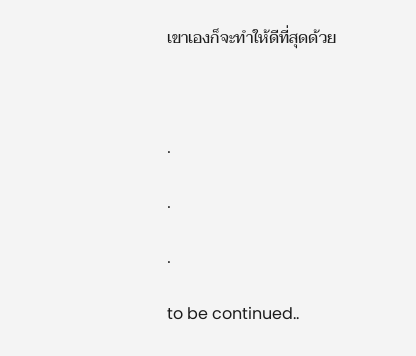เขาเองก็จะทำให้ดีที่สุดด้วย



.

.

.

to be continued..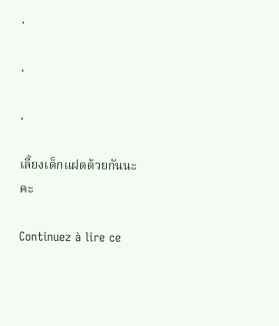.

.

.

เลี้ยงเด็กแฝดด้วยกันนะคะ

Continuez à lire ce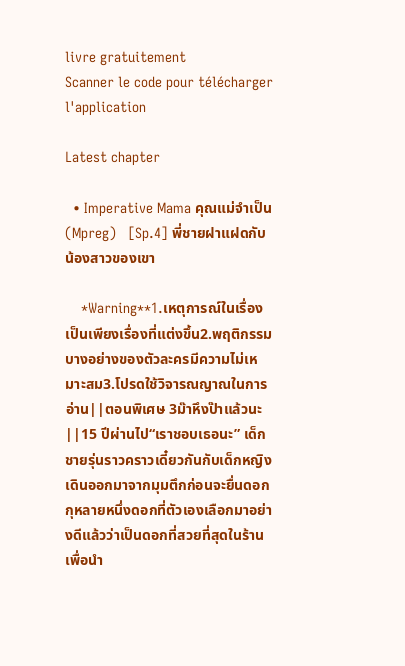livre gratuitement
Scanner le code pour télécharger l'application

Latest chapter

  • Imperative Mama คุณแม่จำเป็น (Mpreg)   [Sp.4] พี่ชายฝาแฝดกับน้องสาวของเขา

    *Warning**1.เหตุการณ์ในเรื่องเป็นเพียงเรื่องที่แต่งขึ้น2.พฤติกรรมบางอย่างของตัวละครมีความไม่เหมาะสม3.โปรดใช้วิจารณญาณในการอ่าน||ตอนพิเศษ 3ม๊าหึงป๊าแล้วนะ||15 ปีผ่านไป“เราชอบเธอนะ” เด็กชายรุ่นราวคราวเดี๋ยวกันกับเด็กหญิงเดินออกมาจากมุมตึกก่อนจะยื่นดอกกุหลายหนึ่งดอกที่ตัวเองเลือกมาอย่างดีแล้วว่าเป็นดอกที่สวยที่สุดในร้านเพื่อนำ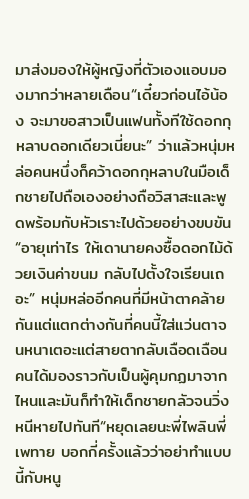มาส่งมองให้ผู้หญิงที่ตัวเองแอบมองมากว่าหลายเดือน“เดี๋ยวก่อนไอ้น้อง จะมาขอสาวเป็นแฟนทั้งทีใช้ดอกกุหลาบดอกเดียวเนี่ยนะ” ว่าแล้วหนุ่มหล่อคนหนึ่งก็คว้าดอกกุหลาบในมือเด็กชายไปถือเองอย่างถือวิสาสะและพูดพร้อมกับหัวเราะไปด้วยอย่างขบขัน“อายุเท่าไร ให้เดานายคงซื้อดอกไม้ด้วยเงินค่าขนม กลับไปตั้งใจเรียนเถอะ” หนุ่มหล่ออีกคนที่มีหน้าตาคล้ายกันแต่แตกต่างกันที่คนนี้ใส่แว่นตาจนหนาเตอะแต่สายตากลับเฉือดเฉือนคนได้มองราวกับเป็นผู้คุมกฏมาจากไหนและมันก็ทำให้เด็กชายกลัวจนวิ่งหนีหายไปทันที“หยุดเลยนะพี่ไพลินพี่เพทาย บอกกี่ครั้งแล้วว่าอย่าทำแบบนี้กับหนู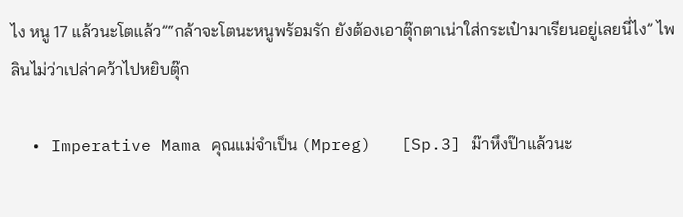ไง หนู 17 แล้วนะโตแล้ว”“กล้าจะโตนะหนูพร้อมรัก ยังต้องเอาตุ๊กตาเน่าใส่กระเป๋ามาเรียนอยู่เลยนี่ไง” ไพลินไม่ว่าเปล่าคว้าไปหยิบตุ๊ก

  • Imperative Mama คุณแม่จำเป็น (Mpreg)   [Sp.3] ม๊าหึงป๊าแล้วนะ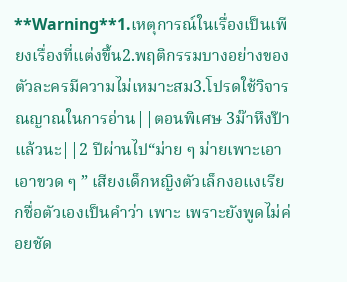**Warning**1.เหตุการณ์ในเรื่องเป็นเพียงเรื่องที่แต่งขึ้น2.พฤติกรรมบางอย่างของตัวละครมีความไม่เหมาะสม3.โปรดใช้วิจารณญาณในการอ่าน||ตอนพิเศษ 3ม๊าหึงป๊าแล้วนะ||2 ปีผ่านไป“ม่าย ๆ ม่ายเพาะเอา เอาขวด ๆ ” เสียงเด็กหญิงตัวเล็กงอแงเรียกชื่อตัวเองเป็นคำว่า เพาะ เพราะยังพูดไม่ค่อยชัด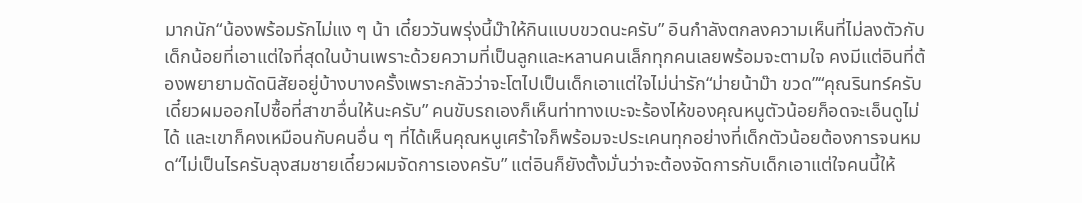มากนัก“น้องพร้อมรักไม่แง ๆ น้า เดี๋ยววันพรุ่งนี้ม๊าให้กินแบบขวดนะครับ” อินกำลังตกลงความเห็นที่ไม่ลงตัวกับเด็กน้อยที่เอาแต่ใจที่สุดในบ้านเพราะด้วยความที่เป็นลูกและหลานคนเล็กทุกคนเลยพร้อมจะตามใจ คงมีแต่อินที่ต้องพยายามดัดนิสัยอยู่บ้างบางครั้งเพราะกลัวว่าจะโตไปเป็นเด็กเอาแต่ใจไม่น่ารัก“ม่ายน้าม๊า ขวด”“คุณรินทร์ครับเดี๋ยวผมออกไปซื้อที่สาขาอื่นให้นะครับ” คนขับรถเองก็เห็นท่าทางเบะจะร้องไห้ของคุณหนูตัวน้อยก็อดจะเอ็นดูไม่ได้ และเขาก็คงเหมือนกับคนอื่น ๆ ที่ได้เห็นคุณหนูเศร้าใจก็พร้อมจะประเคนทุกอย่างที่เด็กตัวน้อยต้องการจนหมด“ไม่เป็นไรครับลุงสมชายเดี๋ยวผมจัดการเองครับ” แต่อินก็ยังตั้งมั่นว่าจะต้องจัดการกับเด็กเอาแต่ใจคนนี้ให้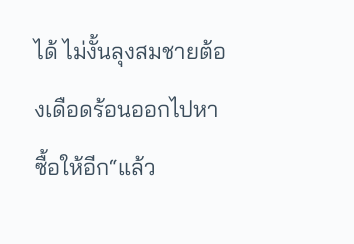ได้ ไม่งั้นลุงสมชายต้องเดือดร้อนออกไปหาซื้อให้อีก“แล้ว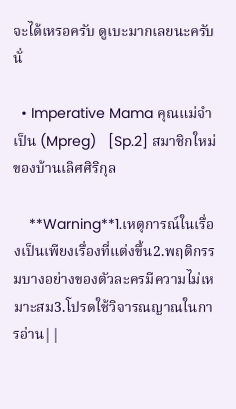จะได้เหรอครับ ดูเบะมากเลยนะครับนั่

  • Imperative Mama คุณแม่จำเป็น (Mpreg)   [Sp.2] สมาชิกใหม่ของบ้านเลิศศิริกุล

    **Warning**1.เหตุการณ์ในเรื่องเป็นเพียงเรื่องที่แต่งขึ้น2.พฤติกรรมบางอย่างของตัวละครมีความไม่เหมาะสม3.โปรดใช้วิจารณญาณในการอ่าน||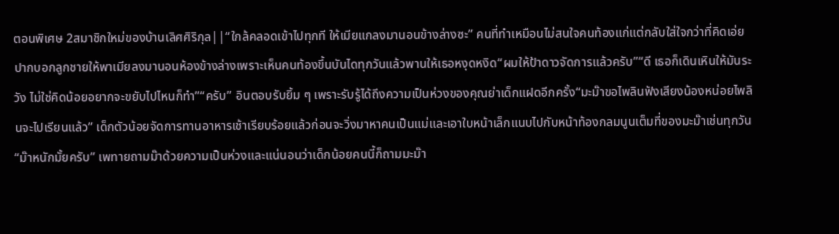ตอนพิเศษ 2สมาชิกใหม่ของบ้านเลิศศิริกุล||“ใกล้คลอดเข้าไปทุกที ให้เมียแกลงมานอนข้างล่างซะ” คนที่ทำเหมือนไม่สนใจคนท้องแก่แต่กลับใส่ใจกว่าที่คิดเอ่ยปากบอกลูกชายให้พาเมียลงมานอนห้องข้างล่างเพราะเห็นคนท้องขึ้นบันไดทุกวันแล้วพานให้เธอหงุดหงิด“ผมให้ป้าดาวจัดการแล้วครับ”“ดี เธอก็เดินเหินให้มันระวัง ไม่ใช่คิดน้อยอยากจะขยับไปไหนก็ทำ”“ครับ” อินตอบรับยิ้ม ๆ เพราะรับรู้ได้ถึงความเป็นห่วงของคุณย่าเด็กแฝดอีกครั้ง“มะม๊าขอไพลินฟังเสียงน้องหน่อยไพลินจะไปเรียนแล้ว” เด็กตัวน้อยจัดการทานอาหารเช้าเรียบร้อยแล้วก่อนจะวิ่งมาหาคนเป็นแม่และเอาใบหน้าเล็กแนบไปกับหน้าท้องกลมนูนเต็มที่ของมะม๊าเช่นทุกวัน“ม๊าหนักมั้ยครับ” เพทายถามม๊าด้วยความเป็นห่วงและแน่นอนว่าเด็กน้อยคนนี้ก็ถามมะม๊า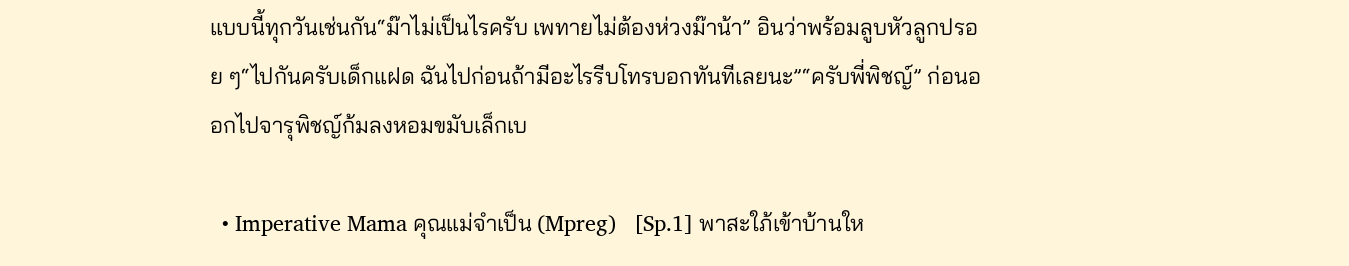แบบนี้ทุกวันเช่นกัน“ม๊าไม่เป็นไรครับ เพทายไม่ต้องห่วงม๊าน้า” อินว่าพร้อมลูบหัวลูกปรอย ๆ“ไปกันครับเด็กแฝด ฉันไปก่อนถ้ามีอะไรรีบโทรบอกทันทีเลยนะ”“ครับพี่พิชญ์” ก่อนออกไปจารุพิชญ์ก้มลงหอมขมับเล็กเบ

  • Imperative Mama คุณแม่จำเป็น (Mpreg)   [Sp.1] พาสะใภ้เข้าบ้านให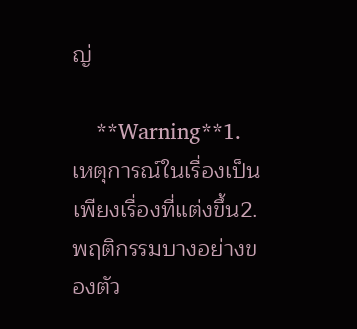ญ่

    **Warning**1.เหตุการณ์ในเรื่องเป็นเพียงเรื่องที่แต่งขึ้น2.พฤติกรรมบางอย่างของตัว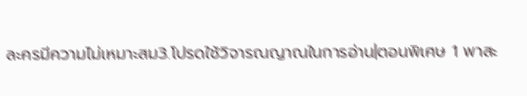ละครมีความไม่เหมาะสม3.โปรดใช้วิจารณญาณในการอ่าน|ตอนพิเศษ 1 พาสะ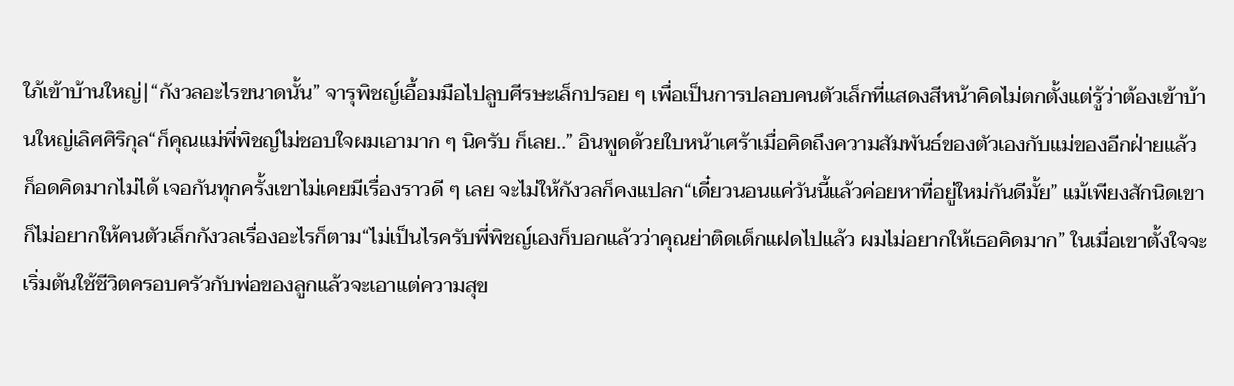ใภ้เข้าบ้านใหญ่|“กังวลอะไรขนาดนั้น” จารุพิชญ์เอื้อมมือไปลูบศีรษะเล็กปรอย ๆ เพื่อเป็นการปลอบคนตัวเล็กที่แสดงสีหน้าคิดไม่ตกตั้งแต่รู้ว่าต้องเข้าบ้านใหญ่เลิศศิริกุล“ก็คุณแม่พี่พิชญ์ไม่ชอบใจผมเอามาก ๆ นิครับ ก็เลย..” อินพูดด้วยใบหน้าเศร้าเมื่อคิดถึงความสัมพันธ์ของตัวเองกับแม่ของอีกฝ่ายแล้วก็อดคิดมากไม่ได้ เจอกันทุกครั้งเขาไม่เคยมีเรื่องราวดี ๆ เลย จะไม่ให้กังวลก็คงแปลก“เดี๋ยวนอนแค่วันนี้แล้วค่อยหาที่อยู่ใหม่กันดีมั้ย” แม้เพียงสักนิดเขาก็ไม่อยากให้คนตัวเล็กกังวลเรื่องอะไรก็ตาม“ไม่เป็นไรครับพี่พิชญ์เองก็บอกแล้วว่าคุณย่าติดเด็กแฝดไปแล้ว ผมไม่อยากให้เธอคิดมาก” ในเมื่อเขาตั้งใจจะเริ่มต้นใช้ชีวิตครอบครัวกับพ่อของลูกแล้วจะเอาแต่ความสุข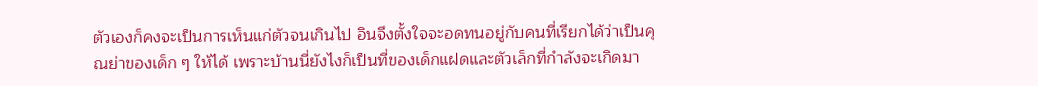ตัวเองก็คงจะเป็นการเห็นแก่ตัวจนเกินไป อินจึงตั้งใจจะอดทนอยู่กับคนที่เรียกได้ว่าเป็นคุณย่าของเด็ก ๆ ให้ได้ เพราะบ้านนี่ยังไงก็เป็นที่ของเด็กแฝดและตัวเล็กที่กำลังจะเกิดมา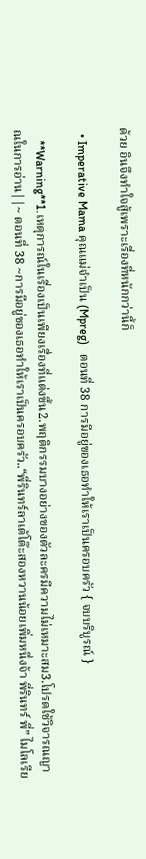ด้วย อินจึงทำใจสู้เพราะเรื่องที่หนักกว่านี้ก็

  • Imperative Mama คุณแม่จำเป็น (Mpreg)   ตอนที่ 38 การมีอยู่ของเธอทำให้เราเป็นครอบครัว { จบบริบูรณ์ }

    **Warning**1.เหตุการณ์ในเรื่องเป็นเพียงเรื่องที่แต่งขึ้น2.พฤติกรรมบางอย่างของตัวละครมีความไม่เหมาะสม3.โปรดใช้วิจารณญาณในการอ่าน||~ ตอนที่ 38 ~การมีอยู่ของเธอทำให้เราเป็นครอบครัว..“พี่รินทร์ลาเต้โต๊ะสองหวานน้อยเพิ่มหนึ่งจ้า พี่รินทร์ พี่” ไมโลเรีย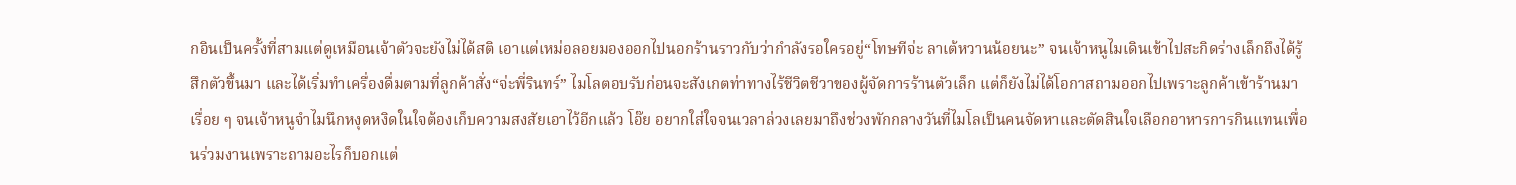กอินเป็นครั้งที่สามแต่ดูเหมือนเจ้าตัวจะยังไม่ได้สติ เอาแต่เหม่อลอยมองออกไปนอกร้านราวกับว่ากำลังรอใครอยู่“โทษทีจ่ะ ลาเต้หวานน้อยนะ” จนเจ้าหนูไมเดินเข้าไปสะกิดร่างเล็กถึงได้รู้สึกตัวขึ้นมา และได้เริ่มทำเครื่องดื่มตามที่ลูกค้าสั่ง“จ่ะพี่รินทร์” ไมโลตอบรับก่อนจะสังเกตท่าทางไร้ชีวิตชีวาของผู้จัดการร้านตัวเล็ก แต่ก็ยังไม่ได้โอกาสถามออกไปเพราะลูกค้าเข้าร้านมาเรื่อย ๆ จนเจ้าหนูจำไมนึกหงุดหงิดในใจต้องเก็บความสงสัยเอาไว้อีกแล้ว โอ๊ย อยากใส่ใจจนเวลาล่วงเลยมาถึงช่วงพักกลางวันที่ไมโลเป็นคนจัดหาและตัดสินใจเลือกอาหารการกินแทนเพื่อนร่วมงานเพราะถามอะไรก็บอกแต่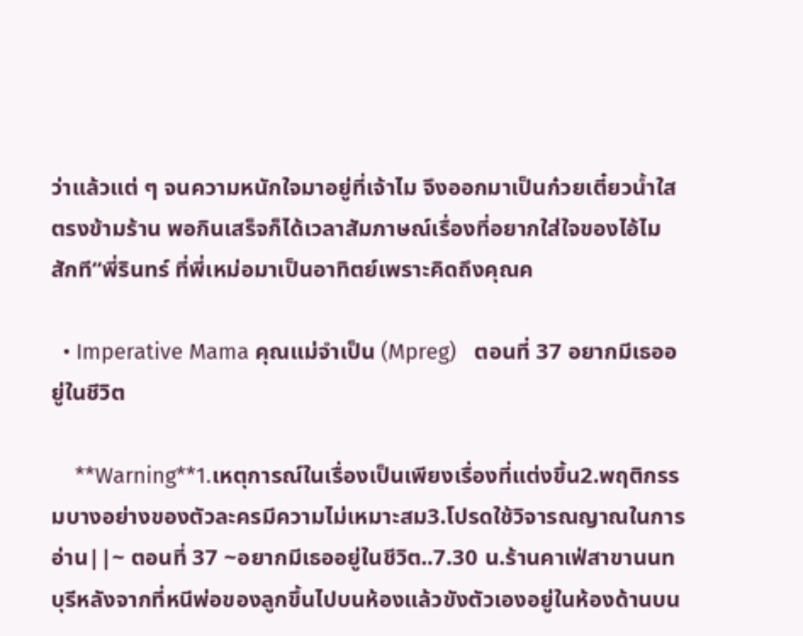ว่าแล้วแต่ ๆ จนความหนักใจมาอยู่ที่เจ้าไม จึงออกมาเป็นก๋วยเตี๋ยวน้ำใสตรงข้ามร้าน พอกินเสร็จก็ได้เวลาสัมภาษณ์เรื่องที่อยากใส่ใจของไอ้ไมสักที“พี่รินทร์ ที่พี่เหม่อมาเป็นอาทิตย์เพราะคิดถึงคุณค

  • Imperative Mama คุณแม่จำเป็น (Mpreg)   ตอนที่ 37 อยากมีเธออยู่ในชีวิต

    **Warning**1.เหตุการณ์ในเรื่องเป็นเพียงเรื่องที่แต่งขึ้น2.พฤติกรรมบางอย่างของตัวละครมีความไม่เหมาะสม3.โปรดใช้วิจารณญาณในการอ่าน||~ ตอนที่ 37 ~อยากมีเธออยู่ในชีวิต..7.30 น.ร้านคาเฟ่สาขานนทบุรีหลังจากที่หนีพ่อของลูกขึ้นไปบนห้องแล้วขังตัวเองอยู่ในห้องด้านบน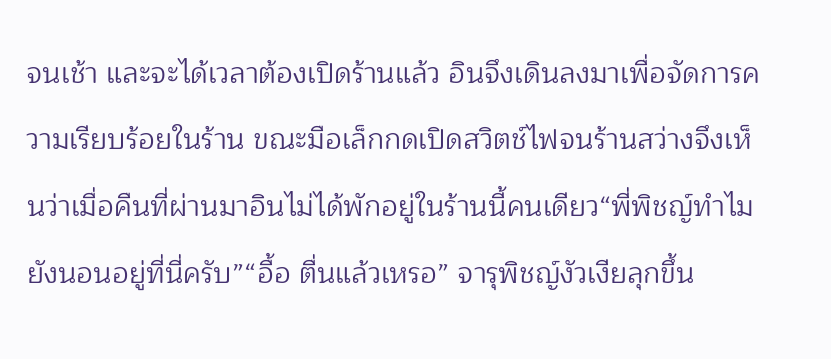จนเช้า และจะได้เวลาต้องเปิดร้านแล้ว อินจึงเดินลงมาเพื่อจัดการความเรียบร้อยในร้าน ขณะมือเล็กกดเปิดสวิตช์ไฟจนร้านสว่างจึงเห็นว่าเมื่อคืนที่ผ่านมาอินไม่ได้พักอยู่ในร้านนี้คนเดียว“พี่พิชญ์ทำไมยังนอนอยู่ที่นี่ครับ”“อื้อ ตื่นแล้วเหรอ” จารุพิชญ์งัวเงียลุกขึ้น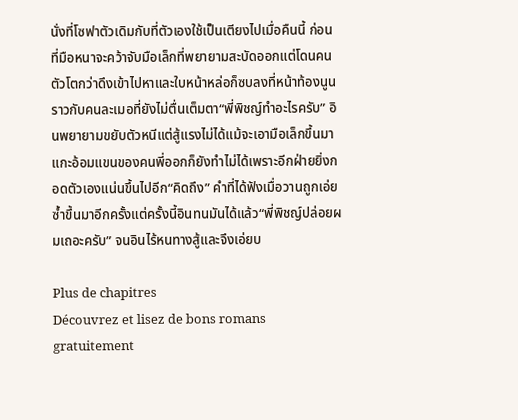นั่งที่โซฟาตัวเดิมกับที่ตัวเองใช้เป็นเตียงไปเมื่อคืนนี้ ก่อนที่มือหนาจะคว้าจับมือเล็กที่พยายามสะบัดออกแต่โดนคนตัวโตกว่าดึงเข้าไปหาและใบหน้าหล่อก็ซบลงที่หน้าท้องนูนราวกับคนละเมอที่ยังไม่ตื่นเต็มตา“พี่พิชญ์ทำอะไรครับ” อินพยายามขยับตัวหนีแต่สู้แรงไม่ได้แม้จะเอามือเล็กขึ้นมาแกะอ้อมแขนของคนพี่ออกก็ยังทำไม่ได้เพราะอีกฝ่ายยิ่งกอดตัวเองแน่นขึ้นไปอีก“คิดถึง” คำที่ได้ฟังเมื่อวานถูกเอ่ยซ้ำขึ้นมาอีกครั้งแต่ครั้งนี้อินทนมันได้แล้ว“พี่พิชญ์ปล่อยผมเถอะครับ” จนอินไร้หนทางสู้และจึงเอ่ยบ

Plus de chapitres
Découvrez et lisez de bons romans gratuitement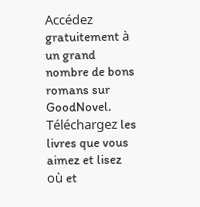Accédez gratuitement à un grand nombre de bons romans sur GoodNovel. Téléchargez les livres que vous aimez et lisez où et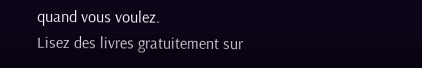quand vous voulez.
Lisez des livres gratuitement sur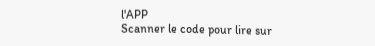l'APP
Scanner le code pour lire sur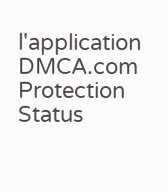l'application
DMCA.com Protection Status